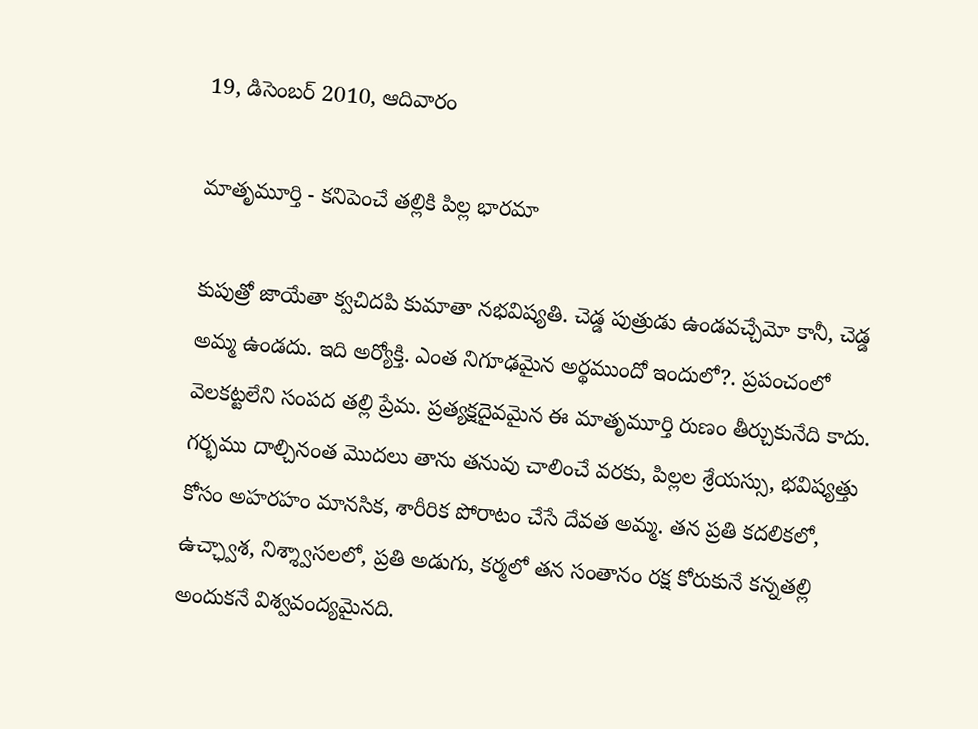19, డిసెంబర్ 2010, ఆదివారం

మాతృమూర్తి - కనిపెంచే తల్లికి పిల్ల భారమా

కుపుత్రో జాయేతా క్వచిదపి కుమాతా నభవిష్యతి. చెడ్డ పుత్రుడు ఉండవచ్చేమో కానీ, చెడ్డ అమ్మ ఉండదు. ఇది అర్యోక్తి. ఎంత నిగూఢమైన అర్థముందో ఇందులో?. ప్రపంచంలో వెలకట్టలేని సంపద తల్లి ప్రేమ. ప్రత్యక్షదైవమైన ఈ మాతృమూర్తి రుణం తీర్చుకునేది కాదు. గర్భము దాల్చినంత మొదలు తాను తనువు చాలించే వరకు, పిల్లల శ్రేయస్సు, భవిష్యత్తు కోసం అహరహం మానసిక, శారీరిక పోరాటం చేసే దేవత అమ్మ. తన ప్రతి కదలికలో, ఉచ్ఛ్వాశ, నిశ్శ్వాసలలో, ప్రతి అడుగు, కర్మలో తన సంతానం రక్ష కోరుకునే కన్నతల్లి అందుకనే విశ్వవంద్యమైనది.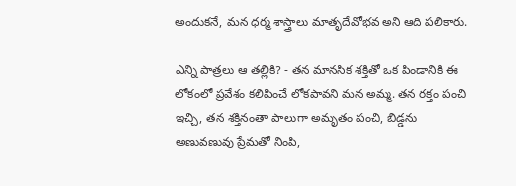అందుకనే, మన ధర్మ శాస్త్రాలు మాతృదేవోభవ అని ఆది పలికారు.

ఎన్ని పాత్రలు ఆ తల్లికి? - తన మానసిక శక్తితో ఒక పిండానికి ఈ లోకంలో ప్రవేశం కలిపించే లోకపావని మన అమ్మ. తన రక్తం పంచి ఇచ్చి, తన శక్తినంతా పాలుగా అమృతం పంచి, బిడ్డను అణువణువు ప్రేమతో నింపి,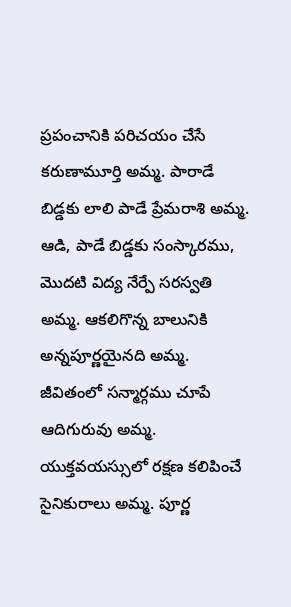ప్రపంచానికి పరిచయం చేసే కరుణామూర్తి అమ్మ. పారాడే బిడ్డకు లాలి పాడే ప్రేమరాశి అమ్మ. ఆడి, పాడే బిడ్డకు సంస్కారము, మొదటి విద్య నేర్పే సరస్వతి అమ్మ. ఆకలిగొన్న బాలునికి అన్నపూర్ణయైనది అమ్మ. జీవితంలో సన్మార్గము చూపే ఆదిగురువు అమ్మ. యుక్తవయస్సులో రక్షణ కలిపించే సైనికురాలు అమ్మ. పూర్ణ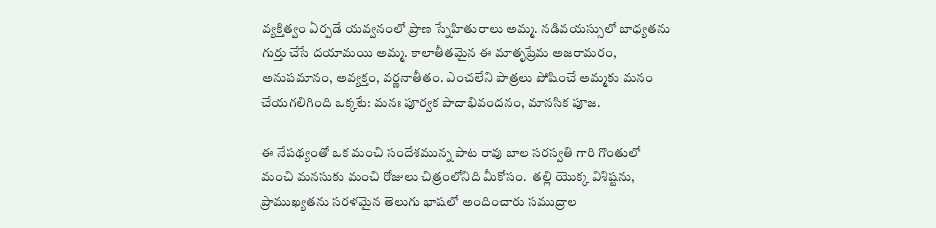వ్యక్తిత్వం ఏర్పడే యవ్వనంలో ప్రాణ స్నేహితురాలు అమ్మ. నడివయస్సులో బాధ్యతను గుర్తు చేసే దయామయి అమ్మ. కాలాతీతమైన ఈ మాతృప్రేమ అజరామరం, అనుపమానం, అవ్యక్తం, వర్ణనాతీతం. ఎంచలేని పాత్రలు పోషించే అమ్మకు మనం చేయగలిగింది ఒక్కటే: మనః పూర్వక పాదాభివందనం, మానసిక పూజ.

ఈ నేపథ్యంతో ఒక మంచి సందేశమున్న పాట రావు బాల సరస్వతి గారి గొంతులో మంచి మనసుకు మంచి రోజులు చిత్రంలోనిది మీకోసం.  తల్లి యొక్క విశిష్టను, ప్రాముఖ్యతను సరళమైన తెలుగు భాషలో అందించారు సముద్రాల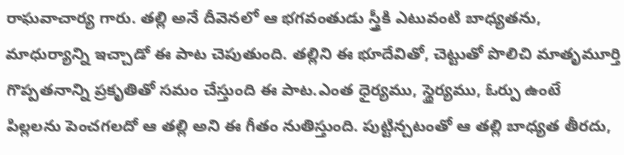రాఘవాచార్య గారు. తల్లి అనే దీవెనలో ఆ భగవంతుడు స్త్రీకి ఎటువంటి బాధ్యతను, మాధుర్యాన్ని ఇచ్చాడో ఈ పాట చెపుతుంది. తల్లిని ఈ భూదేవితో, చెట్టుతో పొలిచి మాతృమూర్తి గొప్పతనాన్ని ప్రకృతితో సమం చేస్తుంది ఈ పాట.ఎంత ధైర్యము, స్థైర్యము, ఓర్పు ఉంటే పిల్లలను పెంచగలదో ఆ తల్లి అని ఈ గీతం నుతిస్తుంది. పుట్టిన్చటంతో ఆ తల్లి బాధ్యత తీరదు,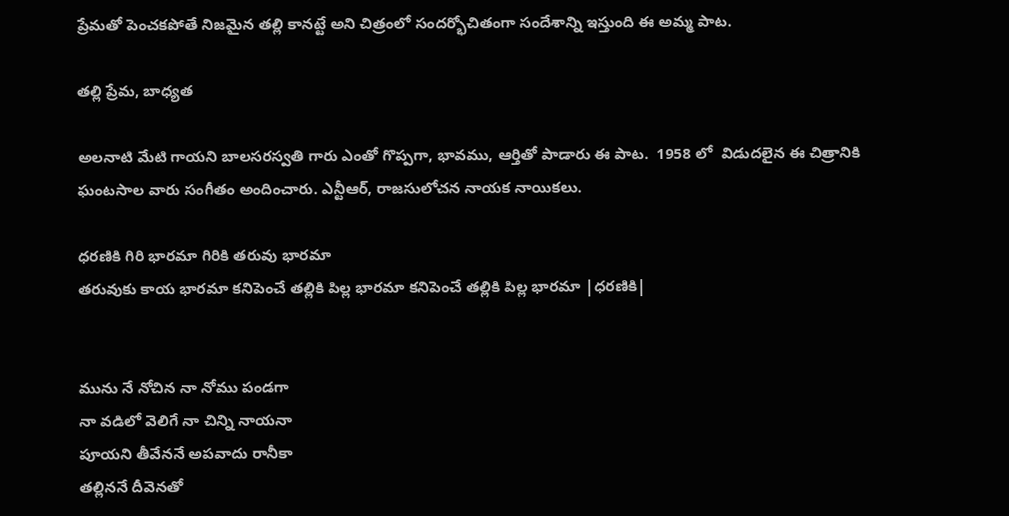ప్రేమతో పెంచకపోతే నిజమైన తల్లి కానట్టే అని చిత్రంలో సందర్భోచితంగా సందేశాన్ని ఇస్తుంది ఈ అమ్మ పాట.

తల్లి ప్రేమ, బాధ్యత

అలనాటి మేటి గాయని బాలసరస్వతి గారు ఎంతో గొప్పగా, భావము, ఆర్తితో పాడారు ఈ పాట.  1958 లో  విడుదలైన ఈ చిత్రానికి ఘంటసాల వారు సంగీతం అందించారు. ఎన్టీఆర్, రాజసులోచన నాయక నాయికలు.

ధరణికి గిరి భారమా గిరికి తరువు భారమా
తరువుకు కాయ భారమా కనిపెంచే తల్లికి పిల్ల భారమా కనిపెంచే తల్లికి పిల్ల భారమా |ధరణికి|


మును నే నోచిన నా నోము పండగా
నా వడిలో వెలిగే నా చిన్ని నాయనా
పూయని తీవేననే అపవాదు రానీకా
తల్లిననే దీవెనతో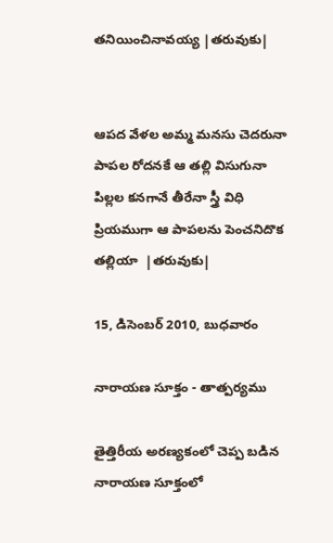తనియించినావయ్య |తరువుకు|


ఆపద వేళల అమ్మ మనసు చెదరునా
పాపల రోదనకే ఆ తల్లి విసుగునా
పిల్లల కనగానే తీరేనా స్త్రీ విధి
ప్రియముగా ఆ పాపలను పెంచనిదొక  తల్లియా  |తరువుకు|

15, డిసెంబర్ 2010, బుధవారం

నారాయణ సూక్తం - తాత్పర్యము

తైత్తిరీయ అరణ్యకంలో చెప్ప బడిన నారాయణ సూక్తంలో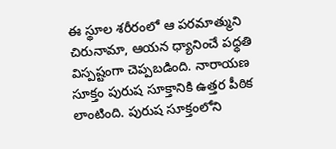ఈ స్థూల శరీరంలో ఆ పరమాత్ముని చిరునామా, ఆయన ధ్యానించే పధ్ధతి విస్పష్టంగా చెప్పబడింది. నారాయణ సూక్తం పురుష సూక్తానికి ఉత్తర పీఠిక లాంటింది. పురుష సూక్తంలోని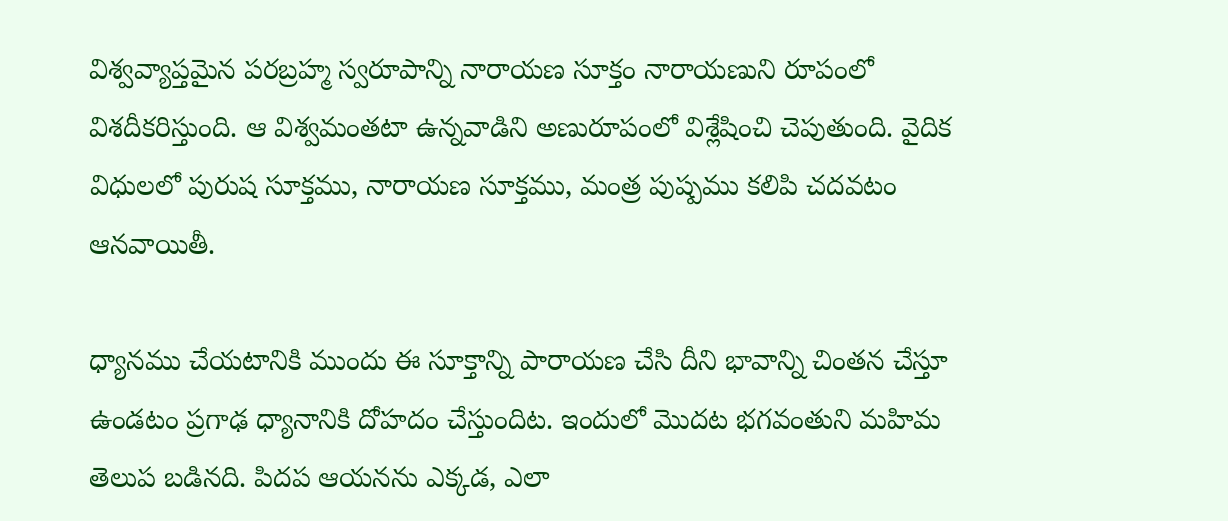విశ్వవ్యాప్తమైన పరబ్రహ్మ స్వరూపాన్ని నారాయణ సూక్తం నారాయణుని రూపంలో విశదీకరిస్తుంది. ఆ విశ్వమంతటా ఉన్నవాడిని అణురూపంలో విశ్లేషించి చెపుతుంది. వైదిక విధులలో పురుష సూక్తము, నారాయణ సూక్తము, మంత్ర పుష్పము కలిపి చదవటం ఆనవాయితీ.

ధ్యానము చేయటానికి ముందు ఈ సూక్తాన్ని పారాయణ చేసి దీని భావాన్ని చింతన చేస్తూ ఉండటం ప్రగాఢ ధ్యానానికి దోహదం చేస్తుందిట. ఇందులో మొదట భగవంతుని మహిమ తెలుప బడినది. పిదప ఆయనను ఎక్కడ, ఎలా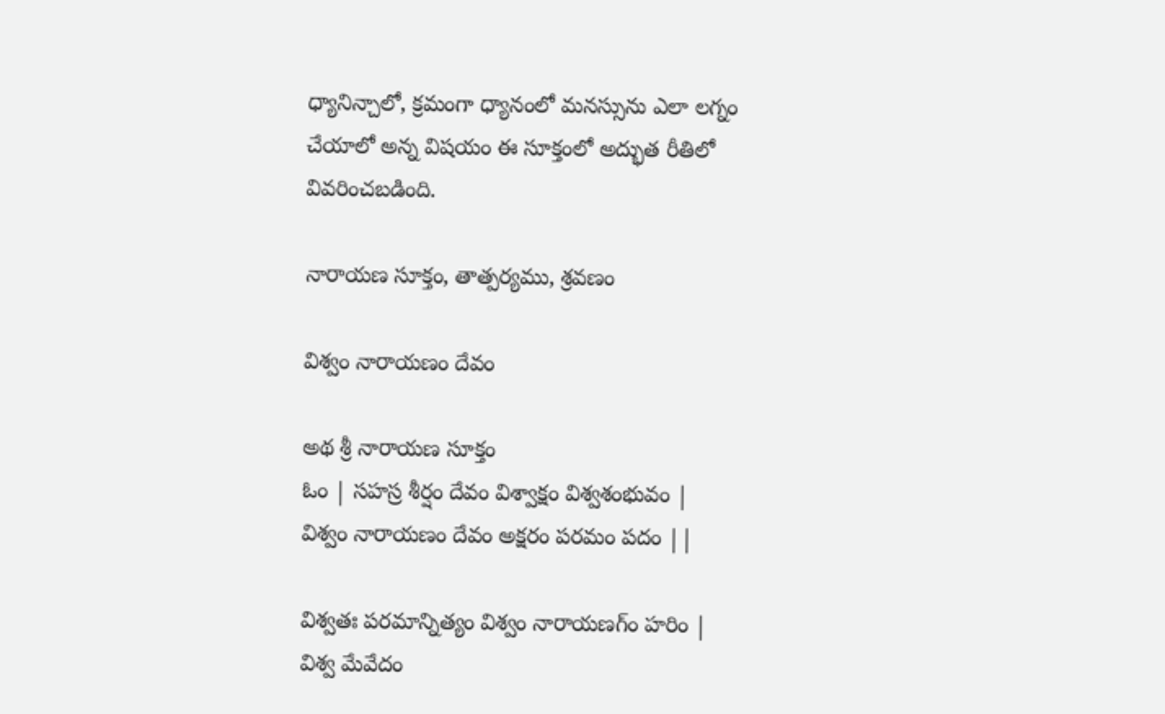ధ్యానిన్చాలో, క్రమంగా ధ్యానంలో మనస్సును ఎలా లగ్నం చేయాలో అన్న విషయం ఈ సూక్తంలో అద్భుత రీతిలో వివరించబడింది.

నారాయణ సూక్తం, తాత్పర్యము, శ్రవణం

విశ్వం నారాయణం దేవం

అథ శ్రీ నారాయణ సూక్తం
ఓం | సహస్ర శీర్షం దేవం విశ్వాక్షం విశ్వశంభువం |
విశ్వం నారాయణం దేవం అక్షరం పరమం పదం ||

విశ్వతః పరమాన్నిత్యం విశ్వం నారాయణగ్ం హరిం |
విశ్వ మేవేదం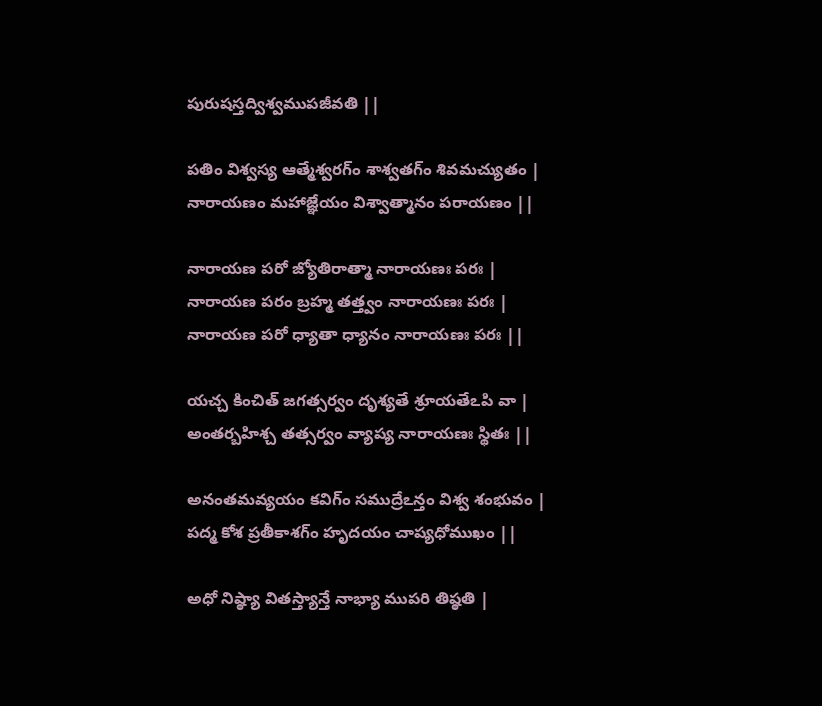పురుషస్తద్విశ్వముపజీవతి ||

పతిం విశ్వస్య ఆత్మేశ్వరగ్ం శాశ్వతగ్ం శివమచ్యుతం |
నారాయణం మహాజ్ఞేయం విశ్వాత్మానం పరాయణం ||

నారాయణ పరో జ్యోతిరాత్మా నారాయణః పరః |
నారాయణ పరం బ్రహ్మ తత్త్వం నారాయణః పరః |
నారాయణ పరో ధ్యాతా ధ్యానం నారాయణః పరః ||

యచ్చ కించిత్ జగత్సర్వం దృశ్యతే శ్రూయతేఽపి వా |
అంతర్బహిశ్చ తత్సర్వం వ్యాప్య నారాయణః స్థితః ||

అనంతమవ్యయం కవిగ్ం సముద్రేఽన్తం విశ్వ శంభువం |
పద్మ కోశ ప్రతీకాశగ్ం హృదయం చాప్యధోముఖం ||

అధో నిష్ఠ్యా వితస్త్యాన్తే నాభ్యా ముపరి తిష్ఠతి |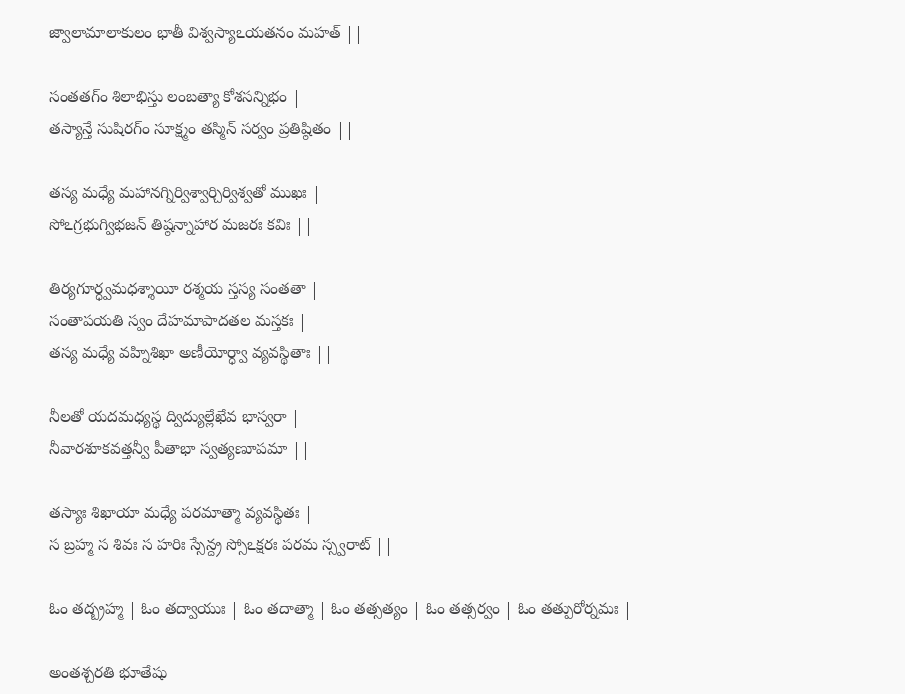జ్వాలామాలాకులం భాతీ విశ్వస్యాఽయతనం మహత్ ||

సంతతగ్ం శిలాభిస్తు లంబత్యా కోశసన్నిభం |
తస్యాన్తే సుషిరగ్ం సూక్ష్మం తస్మిన్ సర్వం ప్రతిష్ఠితం ||

తస్య మధ్యే మహానగ్నిర్విశ్వార్చిర్విశ్వతో ముఖః |
సోఽగ్రభుగ్విభజన్ తిష్ఠన్నాహార మజరః కవిః ||

తిర్యగూర్ధ్వమధశ్శాయీ రశ్మయ స్తస్య సంతతా |
సంతాపయతి స్వం దేహమాపాదతల మస్తకః |
తస్య మధ్యే వహ్నిశిఖా అణీయోర్ధ్వా వ్యవస్థితాః ||

నీలతో యదమధ్యస్థ ద్విద్యుల్లేఖేవ భాస్వరా |
నీవారశూకవత్తన్వీ పీతాభా స్వత్యణూపమా ||

తస్యాః శిఖాయా మధ్యే పరమాత్మా వ్యవస్థితః |
స బ్రహ్మ స శివః స హరిః స్సేన్ద్ర స్సోఽక్షరః పరమ స్స్వరాట్ ||

ఓం తద్బ్రహ్మ | ఓం తద్వాయుః | ఓం తదాత్మా | ఓం తత్సత్యం | ఓం తత్సర్వం | ఓం తత్పురోర్నమః |

అంతశ్చరతి భూతేషు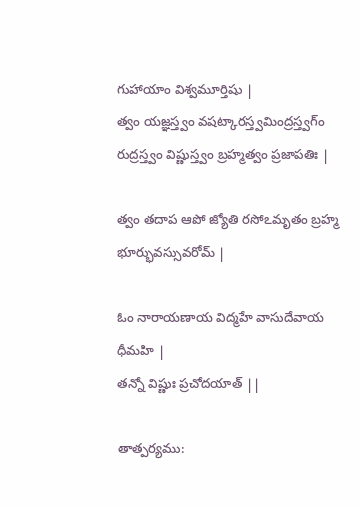గుహాయాం విశ్వమూర్తిషు |
త్వం యజ్ఞస్త్వం వషట్కారస్త్వమింద్రస్త్వగ్ం
రుద్రస్త్వం విష్ణుస్త్వం బ్రహ్మత్వం ప్రజాపతిః |

త్వం తదాప ఆపో జ్యోతి రసోఽమృతం బ్రహ్మ భూర్భువస్సువరోమ్ |

ఓం నారాయణాయ విద్మహే వాసుదేవాయ ధీమహి |
తన్నో విష్ణుః ప్రచోదయాత్ ||

తాత్పర్యము: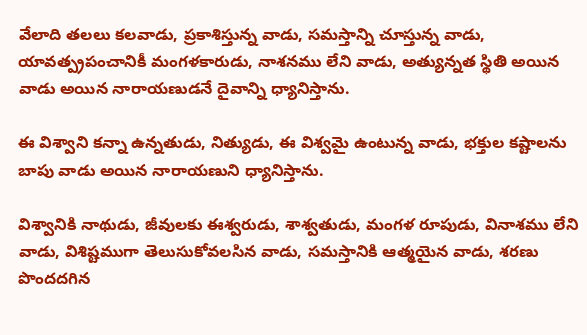వేలాది తలలు కలవాడు, ప్రకాశిస్తున్న వాడు, సమస్తాన్ని చూస్తున్న వాడు, యావత్ప్రపంచానికీ మంగళకారుడు, నాశనము లేని వాడు, అత్యున్నత స్థితి అయిన వాడు అయిన నారాయణుడనే దైవాన్ని ధ్యానిస్తాను.

ఈ విశ్వాని కన్నా ఉన్నతుడు, నిత్యుడు, ఈ విశ్వమై ఉంటున్న వాడు, భక్తుల కష్టాలను బాపు వాడు అయిన నారాయణుని ధ్యానిస్తాను.

విశ్వానికి నాథుడు, జీవులకు ఈశ్వరుడు, శాశ్వతుడు, మంగళ రూపుడు, వినాశము లేని వాడు, విశిష్టముగా తెలుసుకోవలసిన వాడు, సమస్తానికి ఆత్మయైన వాడు, శరణు పొందదగిన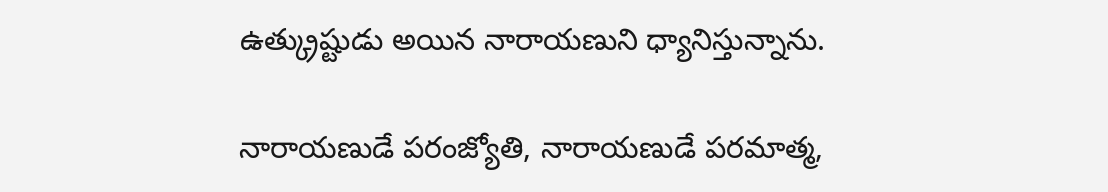ఉత్క్రుష్టుడు అయిన నారాయణుని ధ్యానిస్తున్నాను.

నారాయణుడే పరంజ్యోతి, నారాయణుడే పరమాత్మ,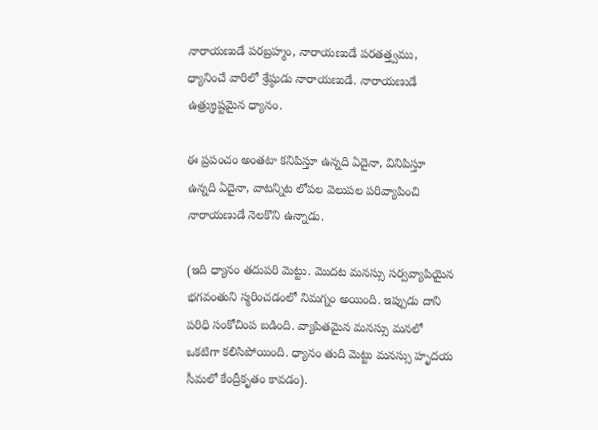నారాయణుడే పరబ్రహ్మం, నారాయణుడే పరతత్త్వము, ధ్యానించే వారిలో శ్రేష్ఠుడు నారాయణుడే. నారాయణుడే ఉత్ర్క్రుష్టమైన ధ్యానం.

ఈ ప్రపంచం అంతటా కనిపిస్తూ ఉన్నది ఏదైనా, వినిపిస్తూ ఉన్నది ఏదైనా, వాటన్నిట లోపల వెలుపల పరివ్యాపించి నారాయణుడే నెలకొని ఉన్నాడు.

(ఇది ధ్యానం తదుపరి మెట్టు. మొదట మనస్సు సర్వవ్యాపియైన భగవంతుని స్మరించడంలో నిమగ్నం అయింది. ఇప్పుడు దాని పరిధి సంకోచింప బడింది. వ్యాపితమైన మనస్సు మనలో ఒకటిగా కలిసిపోయింది. ధ్యానం తుది మెట్టు మనస్సు హృదయ సీమలో కేంద్రీకృతం కావడం).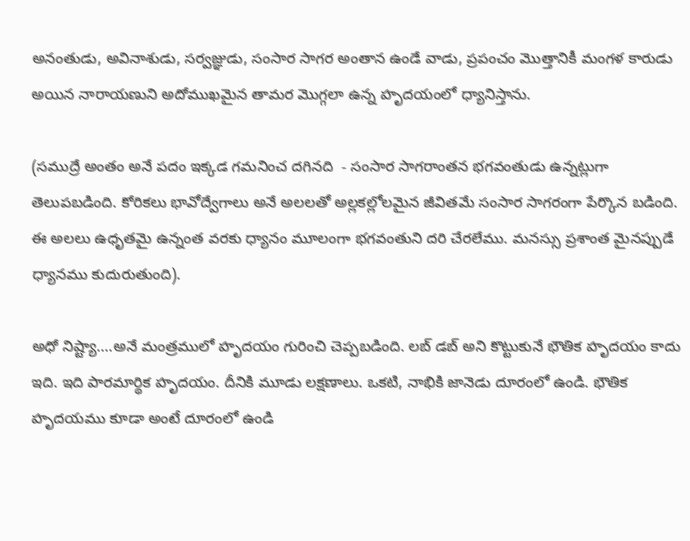అనంతుడు, అవినాశుడు, సర్వజ్ఞుడు, సంసార సాగర అంతాన ఉండే వాడు, ప్రపంచం మొత్తానికీ మంగళ కారుడు అయిన నారాయణుని అదోముఖమైన తామర మొగ్గలా ఉన్న హృదయంలో ధ్యానిస్తాను.

(సముద్రే అంతం అనే పదం ఇక్కడ గమనించ దగినది  - సంసార సాగరాంతన భగవంతుడు ఉన్నట్లుగా తెలుపబడింది. కోరికలు భావోద్వేగాలు అనే అలలతో అల్లకల్లోలమైన జీవితమే సంసార సాగరంగా పేర్కొన బడింది. ఈ అలలు ఉధృతమై ఉన్నంత వరకు ధ్యానం మూలంగా భగవంతుని దరి చేరలేము. మనస్సు ప్రశాంత మైనప్పుడే ధ్యానము కుదురుతుంది).

అధో నిష్ట్యా....అనే మంత్రములో హృదయం గురించి చెప్పబడింది. లబ్ డబ్ అని కొట్టుకునే భౌతిక హృదయం కాదు ఇది. ఇది పారమార్థిక హృదయం. దీనికి మూడు లక్షణాలు. ఒకటి, నాభికి జానెడు దూరంలో ఉండి. భౌతిక హృదయము కూడా అంటే దూరంలో ఉండి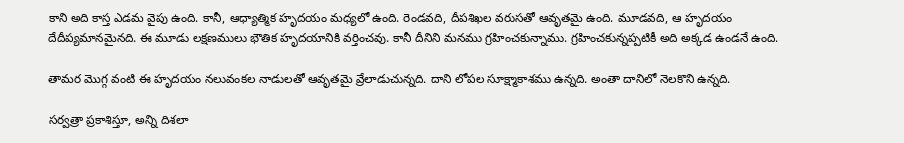కాని అది కాస్త ఎడమ వైపు ఉంది. కానీ, ఆధ్యాత్మిక హృదయం మధ్యలో ఉంది. రెండవది, దీపశిఖల వరుసతో ఆవృతమై ఉంది. మూడవది, ఆ హృదయం దేదీప్యమానమైనది. ఈ మూడు లక్షణములు భౌతిక హృదయానికి వర్తించవు. కానీ దీనిని మనము గ్రహించకున్నాము. గ్రహించకున్నప్పటికీ అది అక్కడ ఉండనే ఉంది.

తామర మొగ్గ వంటి ఈ హృదయం నలువంకల నాడులతో ఆవృతమై వ్రేలాడుచున్నది. దాని లోపల సూక్ష్మాకాశము ఉన్నది. అంతా దానిలో నెలకొని ఉన్నది.

సర్వత్రా ప్రకాశిస్తూ, అన్ని దిశలా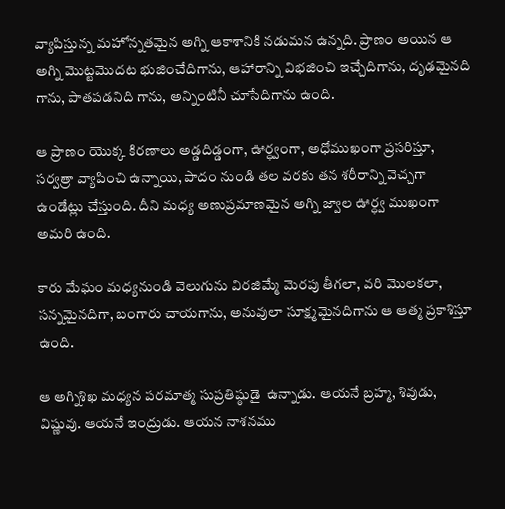వ్యాపిస్తున్న మహోన్నతమైన అగ్ని ఆకాశానికి నడుమన ఉన్నది. ప్రాణం అయిన ఆ అగ్ని మొట్టమొదట భుజించేదిగాను, ఆహారాన్ని విభజించి ఇచ్చేదిగాను, దృఢమైనది గాను, పాతపడనిది గాను, అన్నింటినీ చూసేదిగాను ఉంది.

ఆ ప్రాణం యొక్క కిరణాలు అడ్డదిడ్డంగా, ఊర్ధ్వంగా, అధోముఖంగా ప్రసరిస్తూ, సర్వత్రా వ్యాపించి ఉన్నాయి, పాదం నుండి తల వరకు తన శరీరాన్ని వెచ్చగా ఉండేట్లు చేస్తుంది. దీని మధ్య అణుప్రమాణమైన అగ్ని జ్వాల ఊర్ధ్వ ముఖంగా అమరి ఉంది.

కారు మేఘం మధ్యనుండి వెలుగును విరజిమ్మే మెరపు తీగలా, వరి మొలకలా, సన్నమైనదిగా, బంగారు చాయగాను, అనువులా సూక్ష్మమైనదిగాను ఆ ఆత్మ ప్రకాశిస్తూ ఉంది.

ఆ అగ్నిశిఖ మధ్యన పరమాత్మ సుప్రతిష్ఠుడై  ఉన్నాడు. ఆయనే బ్రహ్మ, శివుడు, విష్ణువు. ఆయనే ఇంద్రుడు. ఆయన నాశనము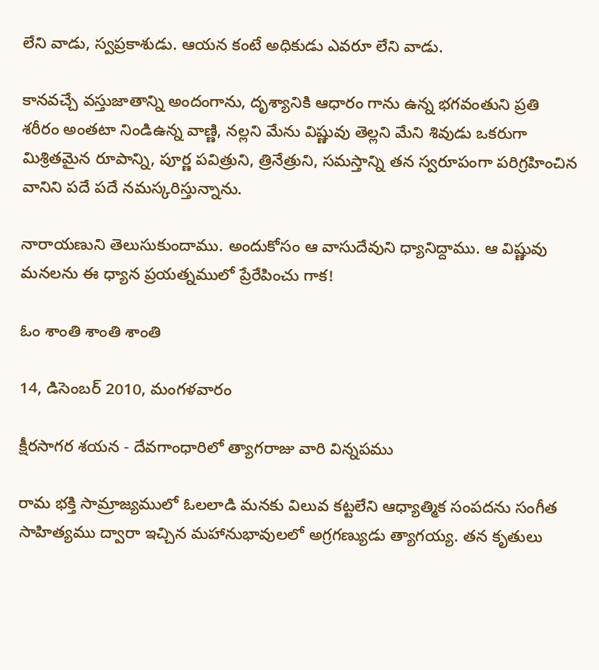లేని వాడు, స్వప్రకాశుడు. ఆయన కంటే అధికుడు ఎవరూ లేని వాడు.

కానవచ్చే వస్తుజాతాన్ని అందంగాను, దృశ్యానికి ఆధారం గాను ఉన్న భగవంతుని ప్రతి శరీరం అంతటా నిండిఉన్న వాణ్ణి, నల్లని మేను విష్ణువు తెల్లని మేని శివుడు ఒకరుగా మిశ్రితమైన రూపాన్ని, పూర్ణ పవిత్రుని, త్రినేత్రుని, సమస్తాన్ని తన స్వరూపంగా పరిగ్రహించిన వానిని పదే పదే నమస్కరిస్తున్నాను.

నారాయణుని తెలుసుకుందాము. అందుకోసం ఆ వాసుదేవుని ధ్యానిద్దాము. ఆ విష్ణువు మనలను ఈ ధ్యాన ప్రయత్నములో ప్రేరేపించు గాక!

ఓం శాంతి శాంతి శాంతి

14, డిసెంబర్ 2010, మంగళవారం

క్షీరసాగర శయన - దేవగాంధారిలో త్యాగరాజు వారి విన్నపము

రామ భక్తి సామ్రాజ్యములో ఓలలాడి మనకు విలువ కట్టలేని ఆధ్యాత్మిక సంపదను సంగీత సాహిత్యము ద్వారా ఇచ్చిన మహానుభావులలో అగ్రగణ్యుడు త్యాగయ్య. తన కృతులు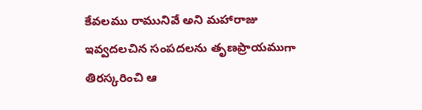కేవలము రామునివే అని మహారాజు ఇవ్వదలచిన సంపదలను తృణప్రాయముగా తిరస్కరించి ఆ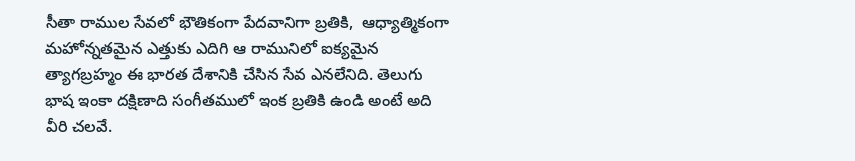సీతా రాముల సేవలో భౌతికంగా పేదవానిగా బ్రతికి,  ఆధ్యాత్మికంగా మహోన్నతమైన ఎత్తుకు ఎదిగి ఆ రామునిలో ఐక్యమైన త్యాగబ్రహ్మం ఈ భారత దేశానికి చేసిన సేవ ఎనలేనిది. తెలుగు భాష ఇంకా దక్షిణాది సంగీతములో ఇంక బ్రతికి ఉండి అంటే అది వీరి చలవే.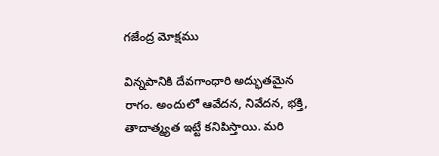గజేంద్ర మోక్షము

విన్నపానికి దేవగాంధారి అద్భుతమైన రాగం. అందులో ఆవేదన, నివేదన, భక్తి, తాదాత్మ్యత ఇట్టే కనిపిస్తాయి. మరి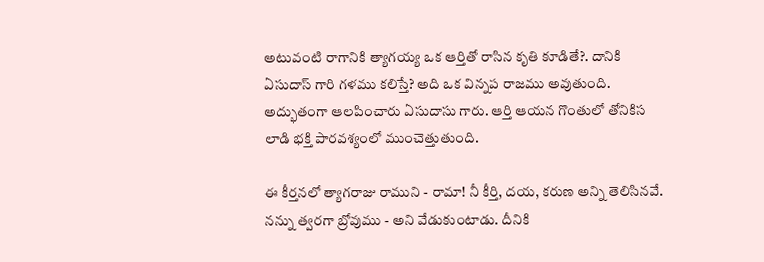అటువంటి రాగానికి త్యాగయ్య ఒక ఆర్తితో రాసిన కృతి కూడితే?. దానికి ఏసుదాస్ గారి గళము కలిస్తే? అది ఒక విన్నప రాజము అవుతుంది. అద్భుతంగా ఆలపించారు ఏసుదాసు గారు. ఆర్తి ఆయన గొంతులో తోనికిస లాడి భక్తి పారవశ్యంలో ముంచెత్తుతుంది.

ఈ కీర్తనలో త్యాగరాజు రాముని - రామా! నీ కీర్తి, దయ, కరుణ అన్ని తెలిసినవే. నన్ను త్వరగా బ్రోవుము - అని వేడుకుంటాడు. దీనికి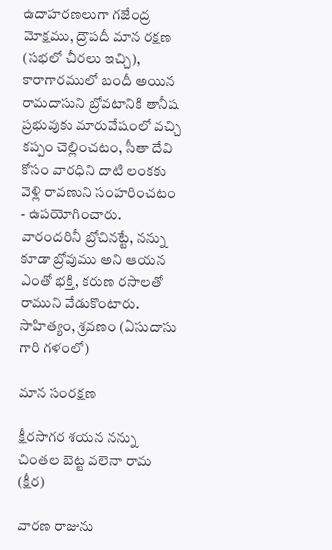ఉదాహరణలుగా గజేంద్ర మోక్షము, ద్రౌపదీ మాన రక్షణ (సభలో చీరలు ఇచ్చి), కారాగారములో బందీ అయిన రామదాసుని బ్రోవటానికి తానీష ప్రభువుకు మారువేషంలో వచ్చి కప్పం చెల్లించటం, సీతా దేవి కోసం వారధిని దాటి లంకకు వెళ్లి రావణుని సంహరించటం - ఉపయోగించారు. వారందరినీ బ్రోచినట్టే, నన్ను కూడా బ్రోవుము అని ఆయన ఎంతో భక్తి, కరుణ రసాలతో రాముని వేడుకొంటారు. సాహిత్యం, శ్రవణం (ఏసుదాసు గారి గళంలో)

మాన సంరక్షణ

క్షీరసాగర శయన నన్ను చింతల బెట్ట వలెనా రామ (క్షీర)

వారణ రాజును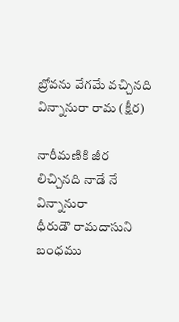బ్రోవను వేగమే వచ్చినది విన్నానురా రామ (క్షీర)

నారీమణికి జీర లిచ్చినది నాడే నే విన్నానురా
ధీరుడౌ రామదాసుని బంధము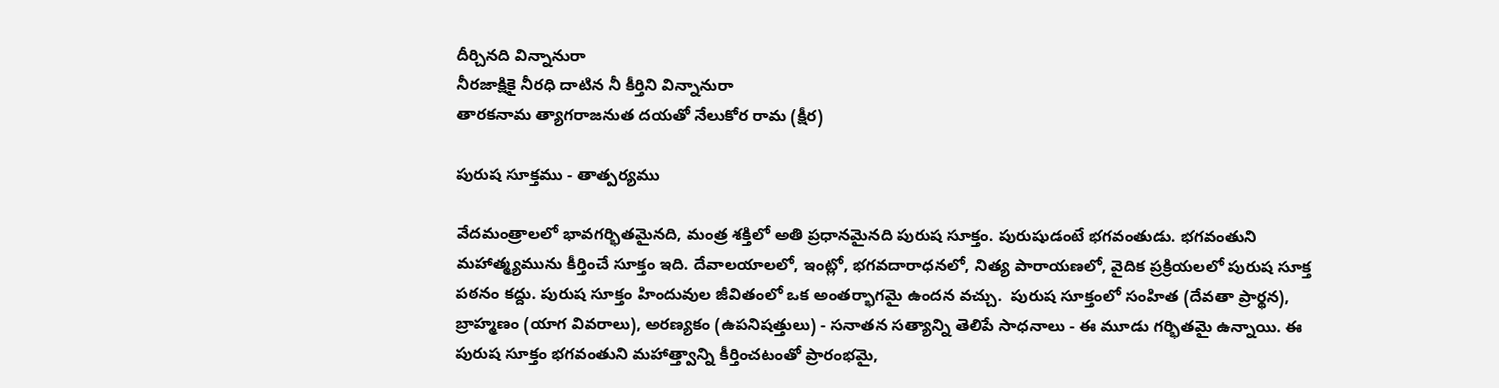దీర్చినది విన్నానురా
నీరజాక్షికై నీరధి దాటిన నీ కీర్తిని విన్నానురా
తారకనామ త్యాగరాజనుత దయతో నేలుకోర రామ (క్షీర)

పురుష సూక్తము - తాత్పర్యము

వేదమంత్రాలలో భావగర్భితమైనది, మంత్ర శక్తిలో అతి ప్రధానమైనది పురుష సూక్తం. పురుషుడంటే భగవంతుడు. భగవంతుని మహాత్మ్యమును కీర్తించే సూక్తం ఇది. దేవాలయాలలో, ఇంట్లో, భగవదారాధనలో, నిత్య పారాయణలో, వైదిక ప్రక్రియలలో పురుష సూక్త పఠనం కద్దు. పురుష సూక్తం హిందువుల జీవితంలో ఒక అంతర్భాగమై ఉందన వచ్చు.  పురుష సూక్తంలో సంహిత (దేవతా ప్రార్థన), బ్రాహ్మణం (యాగ వివరాలు), అరణ్యకం (ఉపనిషత్తులు) - సనాతన సత్యాన్ని తెలిపే సాధనాలు - ఈ మూడు గర్భితమై ఉన్నాయి. ఈ పురుష సూక్తం భగవంతుని మహాత్త్వాన్ని కీర్తించటంతో ప్రారంభమై,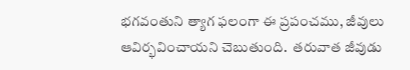భగవంతుని త్యాగ ఫలంగా ఈ ప్రపంచము, జీవులు ఆవిర్భవించాయని చెబుతుంది.  తరువాత జీవుడు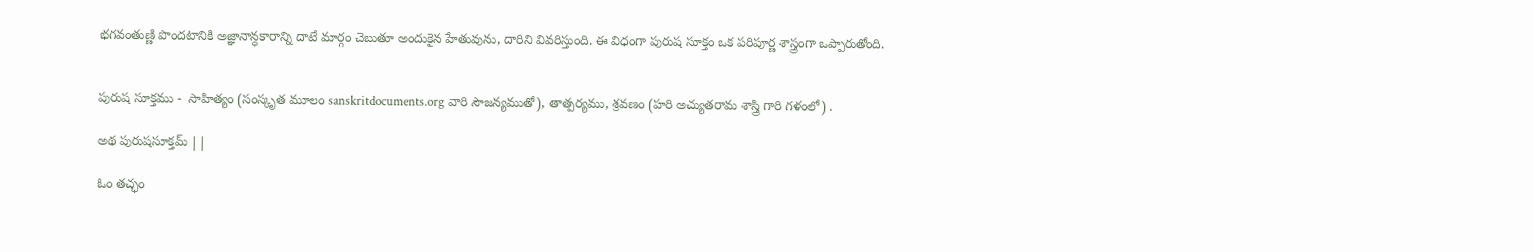భగవంతుణ్ణి పొందటానికి అజ్ఞానాన్ధకారాన్ని దాటే మార్గం చెబుతూ అందుకైన హేతువును, దారిని వివరిస్తుంది. ఈ విధంగా పురుష సూక్తం ఒక పరిపూర్ణ శాస్త్రంగా ఒప్పారుతోంది.


పురుష సూక్తము -  సాహిత్యం (సంస్కృత మూలం sanskritdocuments.org వారి సౌజన్యముతో), తాత్పర్యము, శ్రవణం (హరి అచ్యుతరామ శాస్త్రి గారి గళంలో) .

అథ పురుషసూక్తమ్ ||

ఓం తచ్ఛం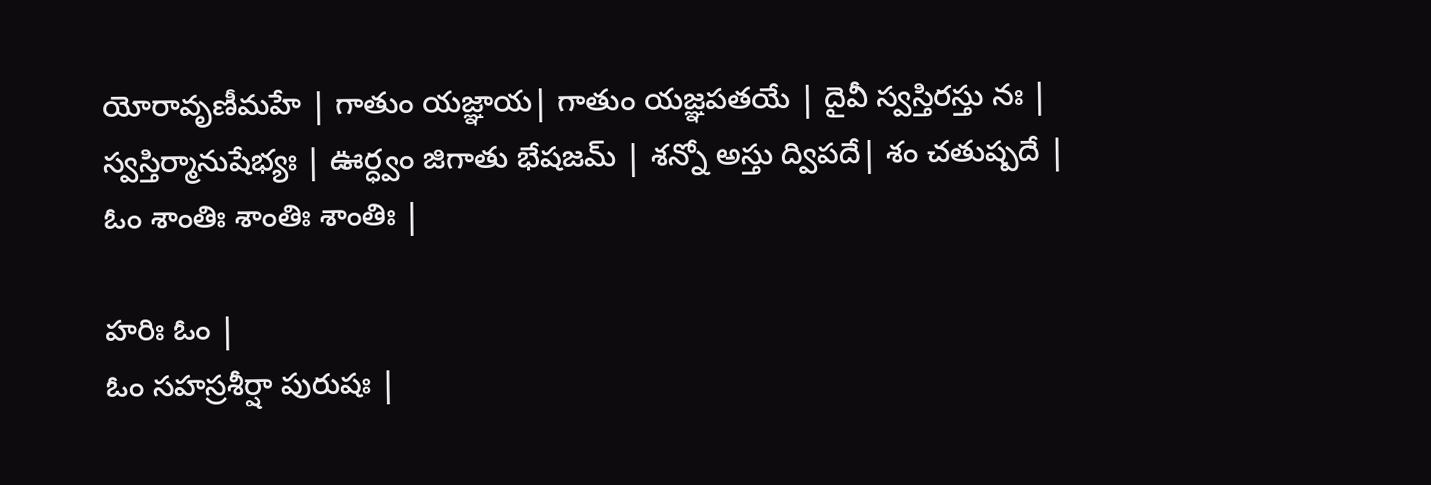యోరావృణీమహే | గాతుం యజ్ఞాయ| గాతుం యజ్ఞపతయే | దైవీ స్వస్తిరస్తు నః |
స్వస్తిర్మానుషేభ్యః | ఊర్ధ్వం జిగాతు భేషజమ్ | శన్నో అస్తు ద్విపదే| శం చతుష్పదే |
ఓం శాంతిః శాంతిః శాంతిః |

హరిః ఓం |
ఓం సహస్రశీర్షా పురుషః |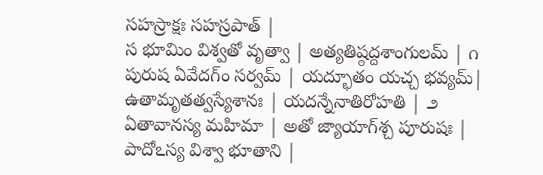సహస్రాక్షః సహస్రపాత్ |
స భూమిం విశ్వతో వృత్వా | అత్యతిష్ఠద్దశాంగులమ్ | ౧
పురుష ఏవేదగ్ం సర్వమ్ | యద్భూతం యచ్చ భవ్యమ్|
ఉతామృతత్వస్యేశానః | యదన్నేనాతిరోహతి | ౨
ఏతావానస్య మహిమా | అతో జ్యాయాగ్‍శ్చ పూరుషః |
పాదోఽస్య విశ్వా భూతాని |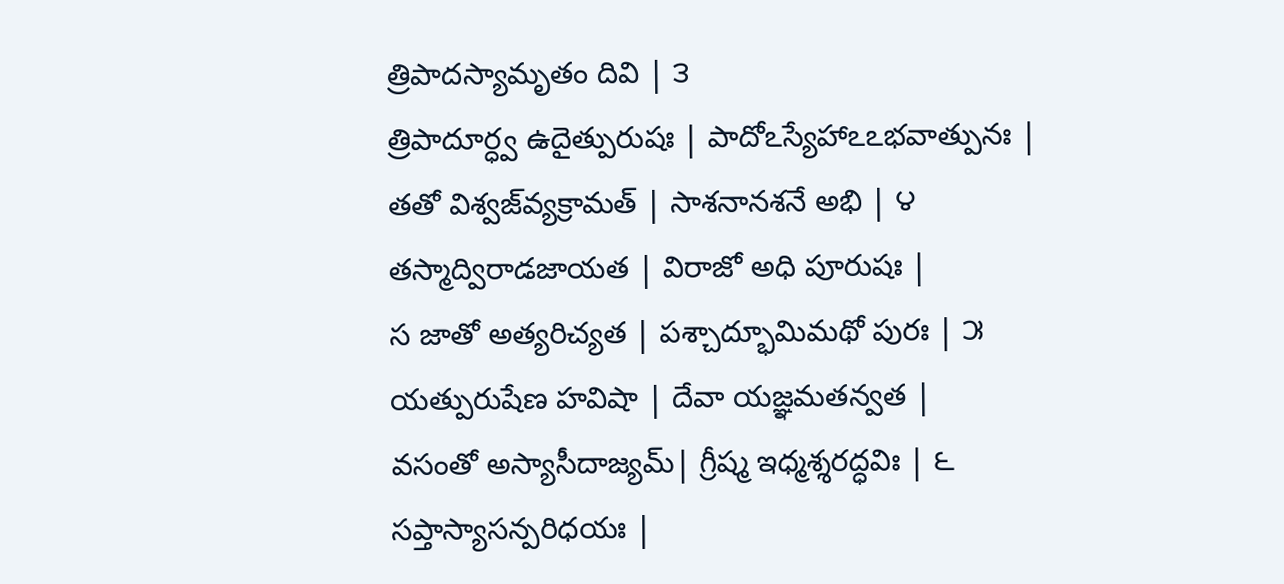త్రిపాదస్యామృతం దివి | ౩
త్రిపాదూర్ధ్వ ఉదైత్పురుషః | పాదోఽస్యేహాఽఽభవాత్పునః |
తతో విశ్వజ్‍వ్యక్రామత్ | సాశనానశనే అభి | ౪
తస్మాద్విరాడజాయత | విరాజో అధి పూరుషః |
స జాతో అత్యరిచ్యత | పశ్చాద్భూమిమథో పురః | ౫
యత్పురుషేణ హవిషా | దేవా యజ్ఞమతన్వత |
వసంతో అస్యాసీదాజ్యమ్| గ్రీష్మ ఇధ్మశ్శరద్ధవిః | ౬
సప్తాస్యాసన్పరిధయః |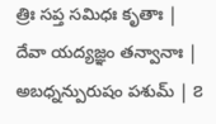త్రిః సప్త సమిధః కృతాః |
దేవా యద్యజ్ఞం తన్వానాః | అబధ్నన్పురుషం పశుమ్ | ౭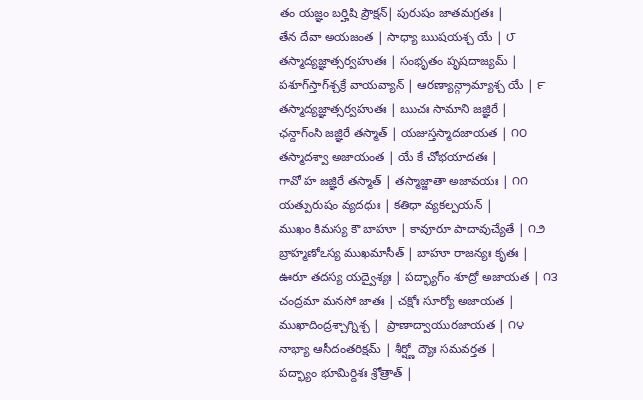తం యజ్ఞం బర్హిషి ప్రౌక్షన్| పురుషం జాతమగ్రతః |
తేన దేవా అయజంత | సాధ్యా ఋషయశ్చ యే | ౮
తస్మాద్యజ్ఞాత్సర్వహుతః | సంభృతం పృషదాజ్యమ్ |
పశూగ్‍స్తాగ్‍శ్చక్రే వాయవ్యాన్ | ఆరణ్యాన్గ్రామ్యాశ్చ యే | ౯
తస్మాద్యజ్ఞాత్సర్వహుతః | ఋచః సామాని జజ్ఞిరే |
ఛన్దాగ్‍ంసి జజ్ఞిరే తస్మాత్ | యజుస్తస్మాదజాయత | ౧౦
తస్మాదశ్వా అజాయంత | యే కే చోభయాదతః |
గావో హ జజ్ఞిరే తస్మాత్ | తస్మాజ్జాతా అజావయః | ౧౧
యత్పురుషం వ్యదధుః | కతిధా వ్యకల్పయన్ |
ముఖం కిమస్య కౌ బాహూ | కావూరూ పాదావుచ్యేతే | ౧౨
బ్రాహ్మణోఽస్య ముఖమాసీత్ | బాహూ రాజన్యః కృతః |
ఊరూ తదస్య యద్వైశ్యః | పద్భ్యాగ్‍ం శూద్రో అజాయత | ౧౩
చంద్రమా మనసో జాతః | చక్షోః సూర్యో అజాయత |
ముఖాదింద్రశ్చాగ్నిశ్చ |  ప్రాణాద్వాయురజాయత | ౧౪
నాభ్యా ఆసీదంతరిక్షమ్ | శీర్ష్ణో ద్యౌః సమవర్తత |
పద్భ్యాం భూమిర్దిశః శ్రోత్రాత్ |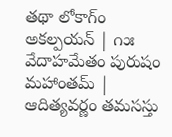తథా లోకాగ్‍ం అకల్పయన్ | ౧౫
వేదాహమేతం పురుషం మహాంతమ్ | ఆదిత్యవర్ణం తమసస్తు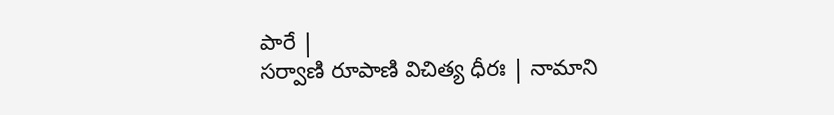పారే |
సర్వాణి రూపాణి విచిత్య ధీరః | నామాని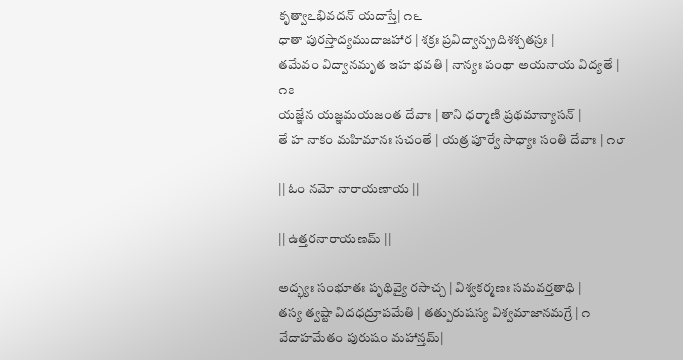కృత్వాఽభివదన్ యదాస్తే| ౧౬
ధాతా పురస్తాద్యముదాజహార | శక్రః ప్రవిద్వాన్ప్రదిశశ్చతస్రః |
తమేవం విద్వానమృత ఇహ భవతి | నాన్యః పంథా అయనాయ విద్యతే | ౧౭
యజ్ఞేన యజ్ఞమయజంత దేవాః | తాని ధర్మాణి ప్రథమాన్యాసన్ |
తే హ నాకం మహిమానః సచంతే | యత్ర పూర్వే సాధ్యాః సంతి దేవాః | ౧౮

|| ఓం నమో నారాయణాయ ||

|| ఉత్తరనారాయణమ్ ||

అద్భ్యః సంభూతః పృథివ్యై రసాచ్చ | విశ్వకర్మణః సమవర్తతాధి |
తస్య త్వష్టా విదధద్రూపమేతి | తత్పురుషస్య విశ్వమాజానమగ్రే | ౧
వేదాహమేతం పురుషం మహాన్తమ్|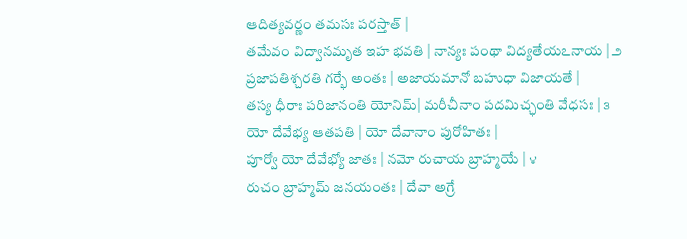ఆదిత్యవర్ణం తమసః పరస్తాత్ |
తమేవం విద్వానమృత ఇహ భవతి | నాన్యః పంథా విద్యతేయఽనాయ | ౨
ప్రజాపతిశ్చరతి గర్భే అంతః | అజాయమానో బహుధా విజాయతే |
తస్య ధీరాః పరిజానంతి యోనిమ్| మరీచీనాం పదమిచ్ఛంతి వేధసః | ౩
యో దేవేభ్య ఆతపతి | యో దేవానాం పురోహితః |
పూర్వో యో దేవేభ్యో జాతః | నమో రుచాయ బ్రాహ్మయే | ౪
రుచం బ్రాహ్మమ్ జనయంతః | దేవా అగ్రే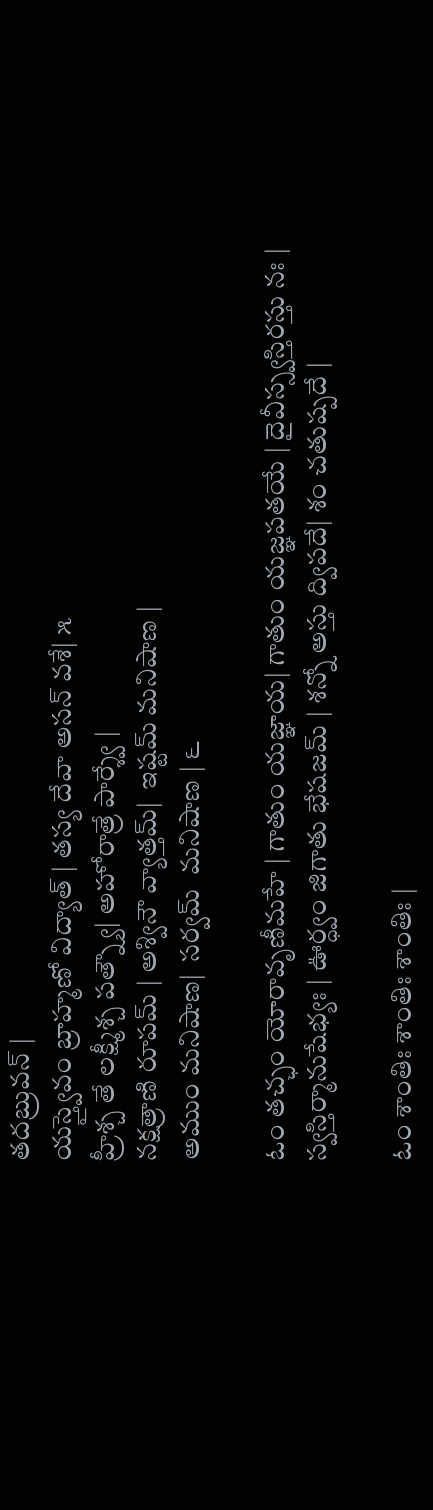తదబ్రువన్ |
యస్త్వైవం బ్రాహ్మణో విద్యాత్ | తస్య దేవా అసన్ వశే| ౫
హ్రీశ్చ తే లక్ష్మీశ్చ పత్న్యౌ| అహోరాత్రే పార్శ్వే |
నక్షత్రాణి రూపమ్ | అశ్వినౌ వ్యాత్తమ్|  ఇష్టమ్ మనిషాణ |
అముం మనిషాణ|  సర్వమ్  మనిషాణ | ౬

ఓం తచ్ఛం యోరావృణీమహే | గాతుం యజ్ఞాయ| గాతుం యజ్ఞపతయే | దైవీస్స్వస్తిరస్తు నః |
స్వస్తిర్మానుషేభ్యః | ఊర్ధ్వం జిగాతు భేషజమ్ | శన్నో అస్తు ద్విపదే| శం చతుష్పదే |

ఓం శాంతిః శాంతిః శాంతిః |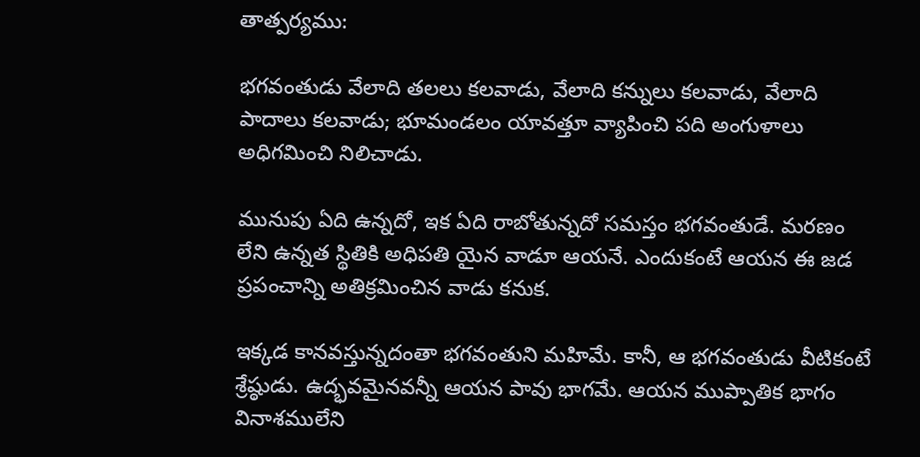తాత్పర్యము:

భగవంతుడు వేలాది తలలు కలవాడు, వేలాది కన్నులు కలవాడు, వేలాది పాదాలు కలవాడు; భూమండలం యావత్తూ వ్యాపించి పది అంగుళాలు అధిగమించి నిలిచాడు.

మునుపు ఏది ఉన్నదో, ఇక ఏది రాబోతున్నదో సమస్తం భగవంతుడే. మరణం లేని ఉన్నత స్థితికి అధిపతి యైన వాడూ ఆయనే. ఎందుకంటే ఆయన ఈ జడ ప్రపంచాన్ని అతిక్రమించిన వాడు కనుక.

ఇక్కడ కానవస్తున్నదంతా భగవంతుని మహిమే. కానీ, ఆ భగవంతుడు వీటికంటే శ్రేష్ఠుడు. ఉద్భవమైనవన్నీ ఆయన పావు భాగమే. ఆయన ముప్పాతిక భాగం వినాశములేని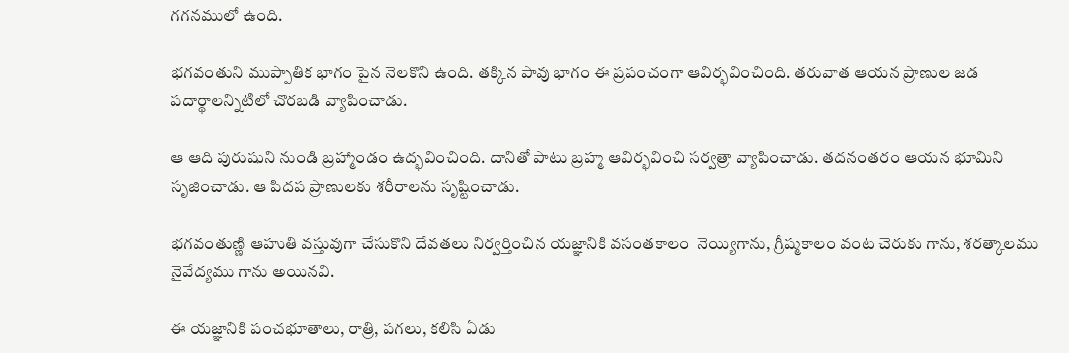గగనములో ఉంది.

భగవంతుని ముప్పాతిక భాగం పైన నెలకొని ఉంది. తక్కిన పావు భాగం ఈ ప్రపంచంగా ఆవిర్భవించింది. తరువాత ఆయన ప్రాణుల జడ పదార్థాలన్నిటిలో చొరబడి వ్యాపించాడు.

ఆ ఆది పురుషుని నుండి బ్రహ్మాండం ఉద్భవించింది. దానితో పాటు బ్రహ్మ ఆవిర్భవించి సర్వత్రా వ్యాపించాడు. తదనంతరం ఆయన భూమిని సృజించాడు. ఆ పిదప ప్రాణులకు శరీరాలను సృష్టించాడు.

భగవంతుణ్ణి ఆహుతి వస్తువుగా చేసుకొని దేవతలు నిర్వర్తించిన యజ్ఞానికి వసంతకాలం  నెయ్యిగాను, గ్రీష్మకాలం వంట చెరుకు గాను, శరత్కాలము నైవేద్యము గాను అయినవి.

ఈ యజ్ఞానికి పంచభూతాలు, రాత్రి, పగలు, కలిసి ఏడు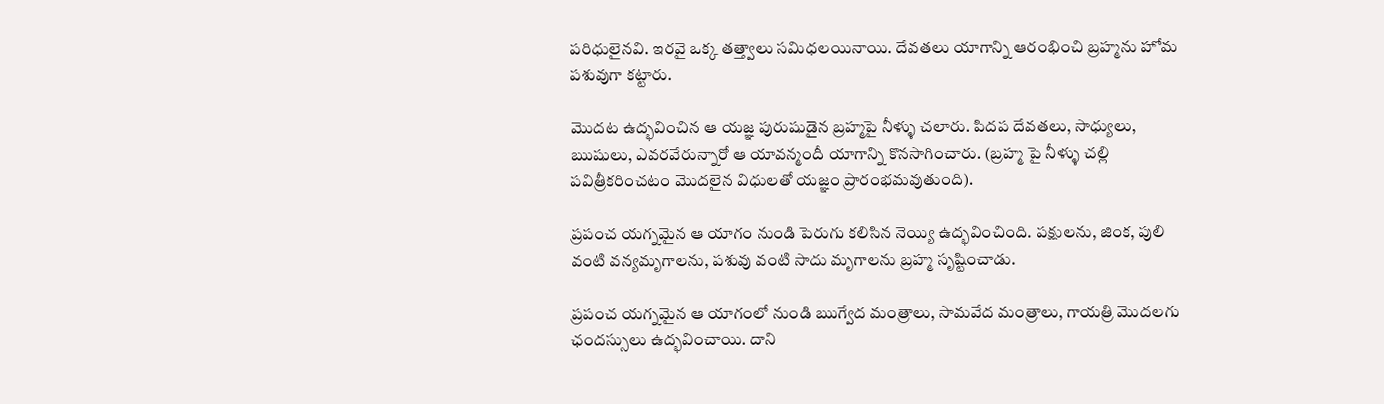పరిధులైనవి. ఇరవై ఒక్క తత్త్వాలు సమిధలయినాయి. దేవతలు యాగాన్ని ఆరంభించి బ్రహ్మను హోమ పశువుగా కట్టారు.

మొదట ఉద్భవించిన ఆ యజ్ఞ పురుషుడైన బ్రహ్మపై నీళ్ళు చలారు. పిదప దేవతలు, సాధ్యులు, ఋషులు, ఎవరవేరున్నారో ఆ యావన్మందీ యాగాన్ని కొనసాగించారు. (బ్రహ్మ పై నీళ్ళు చల్లి పవిత్రీకరించటం మొదలైన విధులతో యజ్ఞం ప్రారంభమవుతుంది).

ప్రపంచ యగ్నమైన ఆ యాగం నుండి పెరుగు కలిసిన నెయ్యి ఉద్భవించింది. పక్షులను, జింక, పులి వంటి వన్యమృగాలను, పశువు వంటి సాదు మృగాలను బ్రహ్మ సృష్టించాడు.

ప్రపంచ యగ్నమైన ఆ యాగంలో నుండి ఋగ్వేద మంత్రాలు, సామవేద మంత్రాలు, గాయత్రి మొదలగు ఛందస్సులు ఉద్భవించాయి. దాని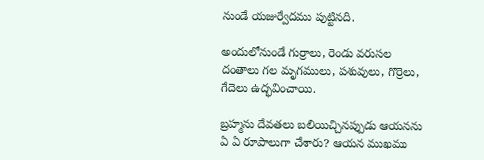నుండే యజుర్వేదము పుట్టినది.

అందులోనుండే గుర్రాలు, రెండు వరుసల దంతాలు గల మృగములు, పశువులు, గొర్రెలు, గేదెలు ఉద్భవించాయి.

బ్రహ్మను దేవతలు బలియిచ్చినప్పుడు ఆయనను ఏ ఏ రూపాలుగా చేశారు? ఆయన ముఖము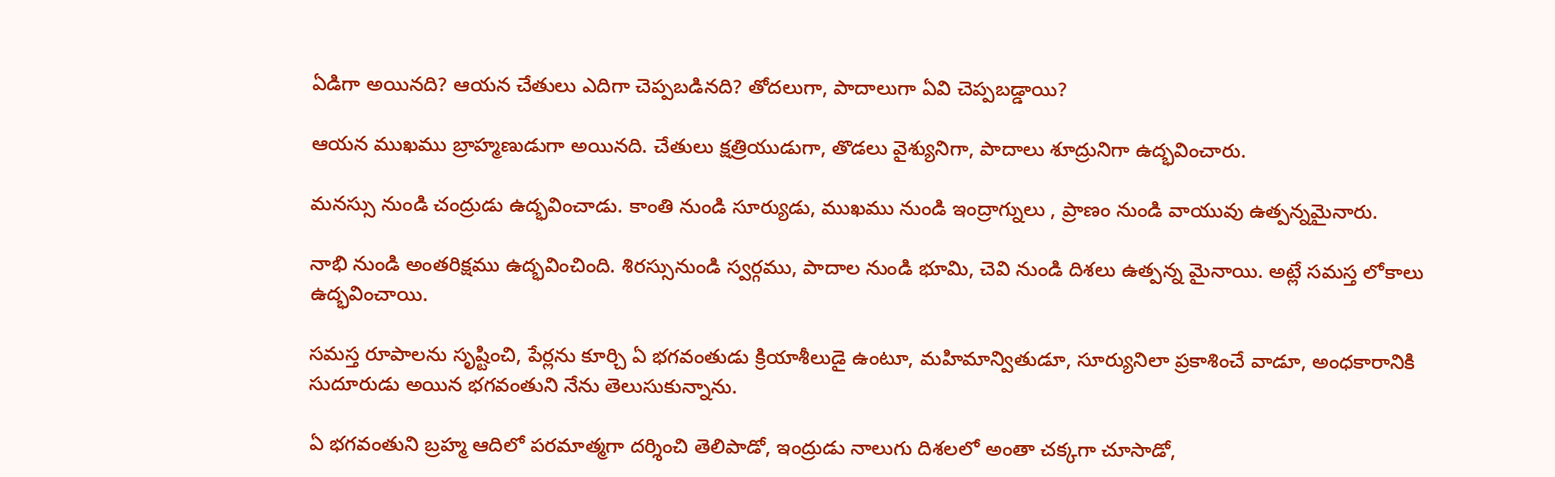ఏడిగా అయినది? ఆయన చేతులు ఎదిగా చెప్పబడినది? తోదలుగా, పాదాలుగా ఏవి చెప్పబడ్డాయి?

ఆయన ముఖము బ్రాహ్మణుడుగా అయినది. చేతులు క్షత్రియుడుగా, తొడలు వైశ్యునిగా, పాదాలు శూద్రునిగా ఉద్భవించారు.

మనస్సు నుండి చంద్రుడు ఉద్భవించాడు. కాంతి నుండి సూర్యుడు, ముఖము నుండి ఇంద్రాగ్నులు , ప్రాణం నుండి వాయువు ఉత్పన్నమైనారు.

నాభి నుండి అంతరిక్షము ఉద్భవించింది. శిరస్సునుండి స్వర్గము, పాదాల నుండి భూమి, చెవి నుండి దిశలు ఉత్పన్న మైనాయి. అట్లే సమస్త లోకాలు ఉద్భవించాయి.

సమస్త రూపాలను సృష్టించి, పేర్లను కూర్చి ఏ భగవంతుడు క్రియాశీలుడై ఉంటూ, మహిమాన్వితుడూ, సూర్యునిలా ప్రకాశించే వాడూ, అంధకారానికి సుదూరుడు అయిన భగవంతుని నేను తెలుసుకున్నాను.

ఏ భగవంతుని బ్రహ్మ ఆదిలో పరమాత్మగా దర్శించి తెలిపాడో, ఇంద్రుడు నాలుగు దిశలలో అంతా చక్కగా చూసాడో,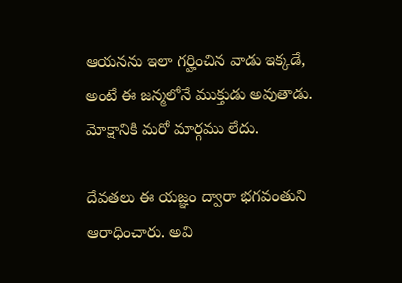ఆయనను ఇలా గర్హించిన వాడు ఇక్కడే, అంటే ఈ జన్మలోనే ముక్తుడు అవుతాడు. మోక్షానికి మరో మార్గము లేదు.

దేవతలు ఈ యజ్ఞం ద్వారా భగవంతుని ఆరాధించారు. అవి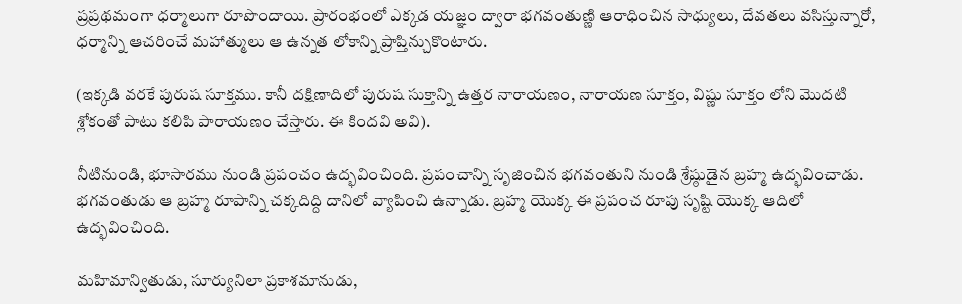ప్రప్రథమంగా ధర్మాలుగా రూపొందాయి. ప్రారంభంలో ఎక్కడ యజ్ఞం ద్వారా భగవంతుణ్ణి ఆరాధించిన సాధ్యులు, దేవతలు వసిస్తున్నారో, ధర్మాన్ని ఆచరించే మహాత్ములు ఆ ఉన్నత లోకాన్ని ప్రాప్తిన్చుకొంటారు.

(ఇక్కడి వరకే పురుష సూక్తము. కానీ దక్షిణాదిలో పురుష సుక్తాన్ని ఉత్తర నారాయణం, నారాయణ సూక్తం, విష్ణు సూక్తం లోని మొదటి శ్లోకంతో పాటు కలిపి పారాయణం చేస్తారు. ఈ కిందవి అవి).

నీటినుండి, భూసారము నుండి ప్రపంచం ఉద్భవించింది. ప్రపంచాన్ని సృజించిన భగవంతుని నుండి శ్రేష్ఠుడైన బ్రహ్మ ఉద్భవించాడు. భగవంతుడు ఆ బ్రహ్మ రూపాన్ని చక్కదిద్ది దానిలో వ్యాపించి ఉన్నాడు. బ్రహ్మ యొక్క ఈ ప్రపంచ రూపు సృష్టి యొక్క ఆదిలో ఉద్భవించింది.

మహిమాన్వితుడు, సూర్యునిలా ప్రకాశమానుడు,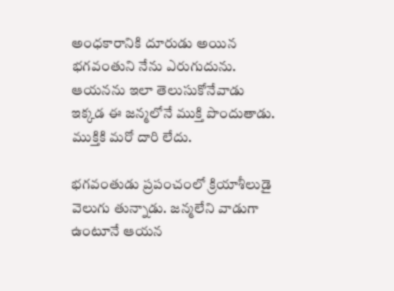అంధకారానికి దూరుడు అయిన భగవంతుని నేను ఎరుగుదును. ఆయనను ఇలా తెలుసుకోనేవాడు ఇక్కడ ఈ జన్మలోనే ముక్తి పొందుతాడు. ముక్తికి మరో దారి లేదు.

భగవంతుడు ప్రపంచంలో క్రియాశీలుడై వెలుగు తున్నాడు. జన్మలేని వాడుగా ఉంటూనే ఆయన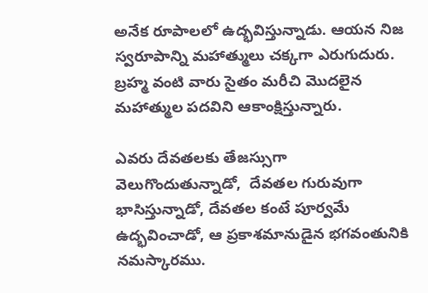అనేక రూపాలలో ఉద్భవిస్తున్నాడు. ఆయన నిజ స్వరూపాన్ని మహాత్ములు చక్కగా ఎరుగుదురు. బ్రహ్మ వంటి వారు సైతం మరీచి మొదలైన మహాత్ముల పదవిని ఆకాంక్షిస్తున్నారు.

ఎవరు దేవతలకు తేజస్సుగా వెలుగొందుతున్నాడో,  దేవతల గురువుగా భాసిస్తున్నాడో, దేవతల కంటే పూర్వమే ఉద్భవించాడో, ఆ ప్రకాశమానుడైన భగవంతునికి నమస్కారము.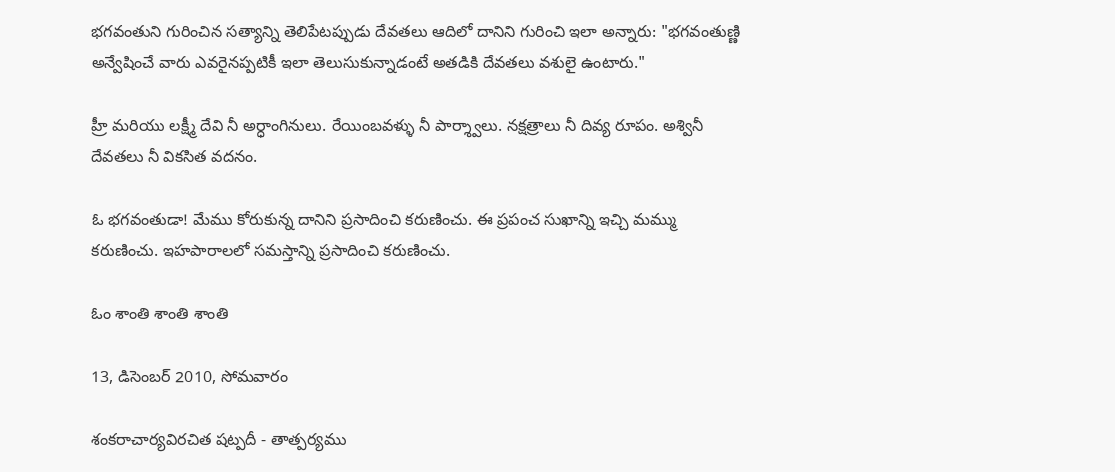భగవంతుని గురించిన సత్యాన్ని తెలిపేటప్పుడు దేవతలు ఆదిలో దానిని గురించి ఇలా అన్నారు: "భగవంతుణ్ణి అన్వేషించే వారు ఎవరైనప్పటికీ ఇలా తెలుసుకున్నాడంటే అతడికి దేవతలు వశులై ఉంటారు."

హ్రీ మరియు లక్ష్మీ దేవి నీ అర్ధాంగినులు. రేయింబవళ్ళు నీ పార్శ్వాలు. నక్షత్రాలు నీ దివ్య రూపం. అశ్వినీ దేవతలు నీ వికసిత వదనం.

ఓ భగవంతుడా! మేము కోరుకున్న దానిని ప్రసాదించి కరుణించు. ఈ ప్రపంచ సుఖాన్ని ఇచ్చి మమ్ము కరుణించు. ఇహపారాలలో సమస్తాన్ని ప్రసాదించి కరుణించు.

ఓం శాంతి శాంతి శాంతి

13, డిసెంబర్ 2010, సోమవారం

శంకరాచార్యవిరచిత షట్పదీ - తాత్పర్యము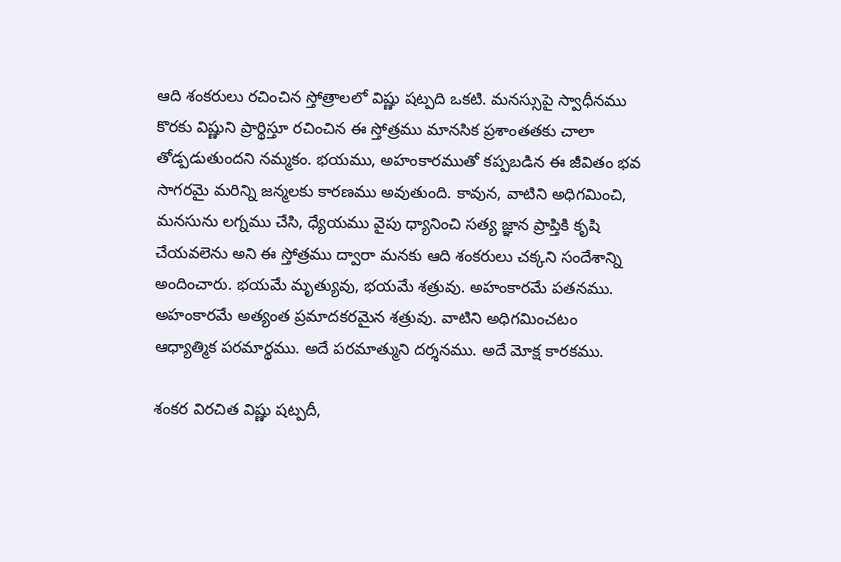ఆది శంకరులు రచించిన స్తోత్రాలలో విష్ణు షట్పది ఒకటి. మనస్సుపై స్వాధీనము కొరకు విష్ణుని ప్రార్థిస్తూ రచించిన ఈ స్తోత్రము మానసిక ప్రశాంతతకు చాలా తోడ్పడుతుందని నమ్మకం. భయము, అహంకారముతో కప్పబడిన ఈ జీవితం భవ సాగరమై మరిన్ని జన్మలకు కారణము అవుతుంది. కావున, వాటిని అధిగమించి, మనసును లగ్నము చేసి, ధ్యేయము వైపు ధ్యానించి సత్య జ్ఞాన ప్రాప్తికి కృషి చేయవలెను అని ఈ స్తోత్రము ద్వారా మనకు ఆది శంకరులు చక్కని సందేశాన్ని అందించారు. భయమే మృత్యువు, భయమే శత్రువు. అహంకారమే పతనము. అహంకారమే అత్యంత ప్రమాదకరమైన శత్రువు. వాటిని అధిగమించటం  ఆధ్యాత్మిక పరమార్థము. అదే పరమాత్ముని దర్శనము. అదే మోక్ష కారకము.

శంకర విరచిత విష్ణు షట్పదీ,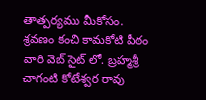తాత్పర్యము మీకోసం. శ్రవణం కంచి కామకోటి పీఠం వారి వెబ్ సైట్ లో. బ్రహ్మశ్రీ చాగంటి కోటేశ్వర రావు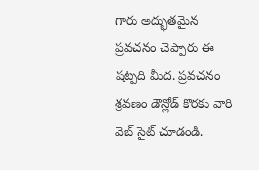గారు అద్భుతమైన ప్రవచనం చెప్పారు ఈ షట్పది మీద. ప్రవచనం శ్రవణం డౌన్లోడ్ కొరకు వారి వెబ్ సైట్ చూడండి.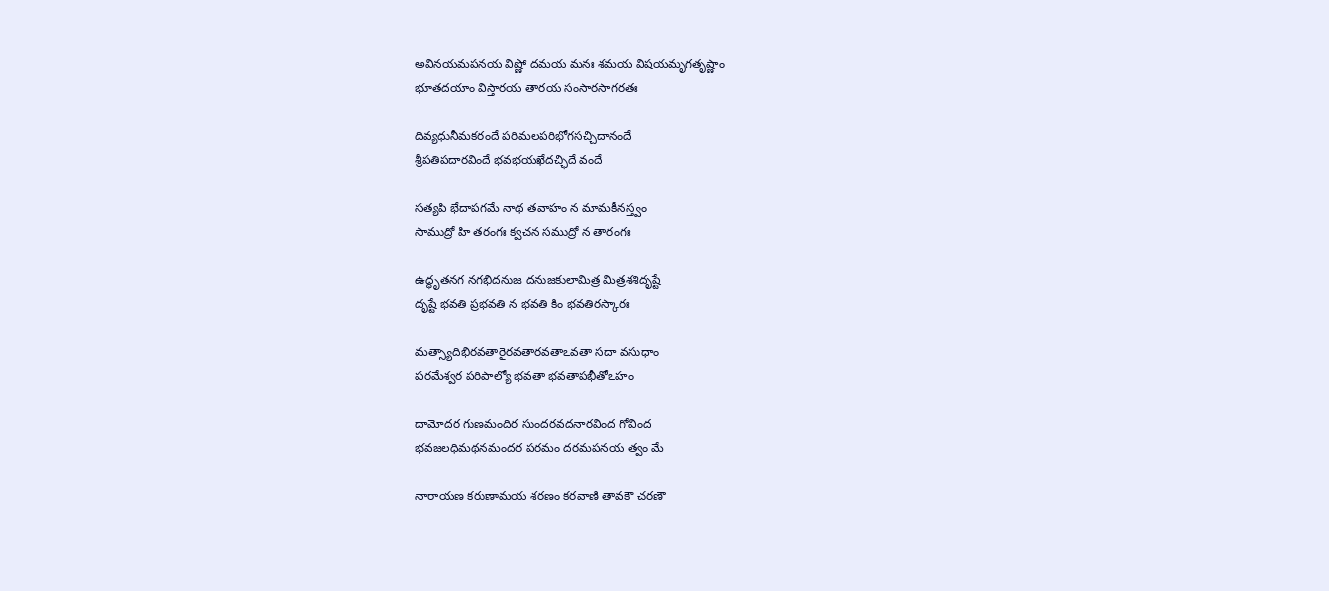అవినయమపనయ విష్ణో దమయ మనః శమయ విషయమృగతృష్ణాం
భూతదయాం విస్తారయ తారయ సంసారసాగరతః

దివ్యధునీమకరందే పరిమలపరిభోగసచ్చిదానందే
శ్రీపతిపదారవిందే భవభయఖేదచ్ఛిదే వందే

సత్యపి భేదాపగమే నాథ తవాహం న మామకీనస్త్వం
సాముద్రో హి తరంగః క్వచన సముద్రో న తారంగః

ఉద్ధృతనగ నగభిదనుజ దనుజకులామిత్ర మిత్రశశిదృష్టే
దృష్టే భవతి ప్రభవతి న భవతి కిం భవతిరస్కారః

మత్స్యాదిభిరవతారైరవతారవతాఽవతా సదా వసుధాం
పరమేశ్వర పరిపాల్యో భవతా భవతాపభీతోఽహం

దామోదర గుణమందిర సుందరవదనారవింద గోవింద
భవజలధిమథనమందర పరమం దరమపనయ త్వం మే

నారాయణ కరుణామయ శరణం కరవాణి తావకౌ చరణౌ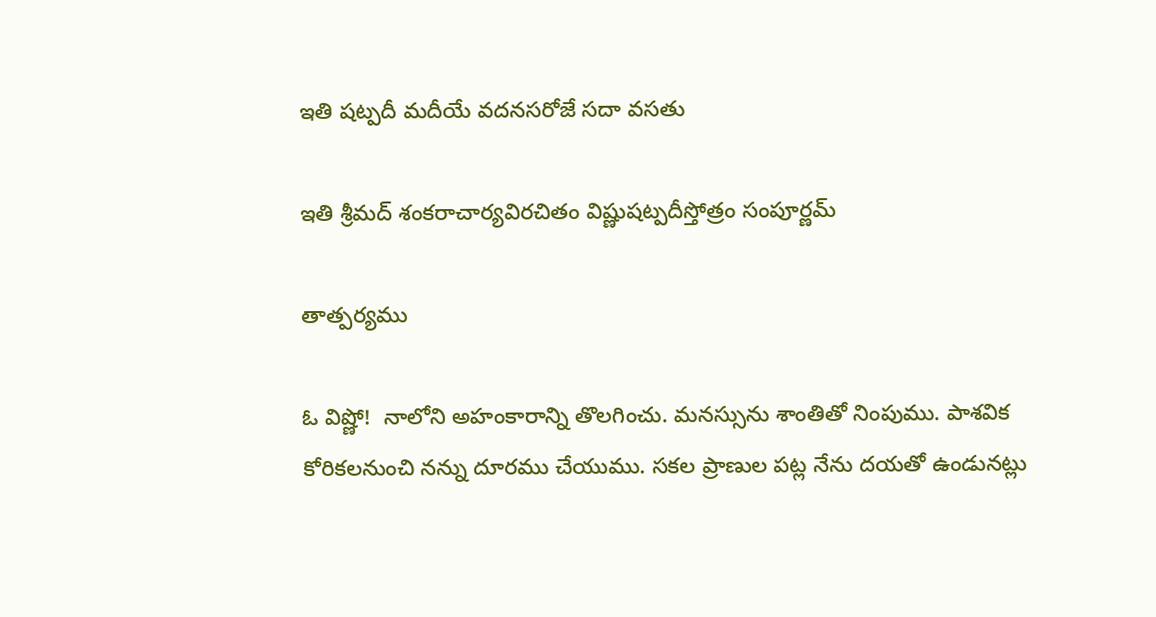ఇతి షట్పదీ మదీయే వదనసరోజే సదా వసతు

ఇతి శ్రీమద్ శంకరాచార్యవిరచితం విష్ణుషట్పదీస్తోత్రం సంపూర్ణమ్

తాత్పర్యము

ఓ విష్ణో!  నాలోని అహంకారాన్ని తొలగించు. మనస్సును శాంతితో నింపుము. పాశవిక కోరికలనుంచి నన్ను దూరము చేయుము. సకల ప్రాణుల పట్ల నేను దయతో ఉండునట్లు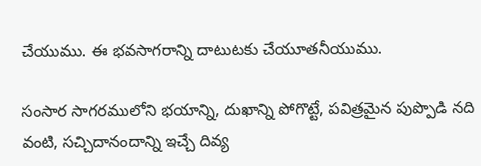చేయుము. ఈ భవసాగరాన్ని దాటుటకు చేయూతనీయుము.

సంసార సాగరములోని భయాన్ని, దుఖాన్ని పోగొట్టే, పవిత్రమైన పుప్పొడి నది వంటి, సచ్చిదానందాన్ని ఇచ్చే దివ్య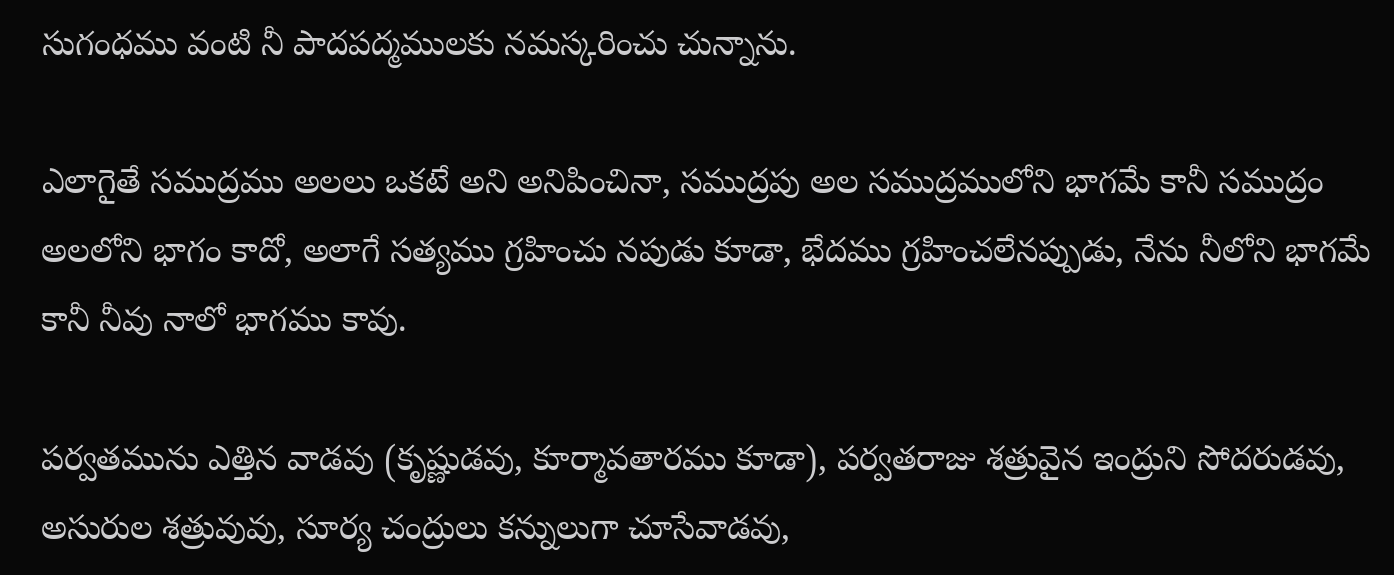సుగంధము వంటి నీ పాదపద్మములకు నమస్కరించు చున్నాను.

ఎలాగైతే సముద్రము అలలు ఒకటే అని అనిపించినా, సముద్రపు అల సముద్రములోని భాగమే కానీ సముద్రం అలలోని భాగం కాదో, అలాగే సత్యము గ్రహించు నపుడు కూడా, భేదము గ్రహించలేనప్పుడు, నేను నీలోని భాగమే కానీ నీవు నాలో భాగము కావు.

పర్వతమును ఎత్తిన వాడవు (కృష్ణుడవు, కూర్మావతారము కూడా), పర్వతరాజు శత్రువైన ఇంద్రుని సోదరుడవు, అసురుల శత్రువువు, సూర్య చంద్రులు కన్నులుగా చూసేవాడవు,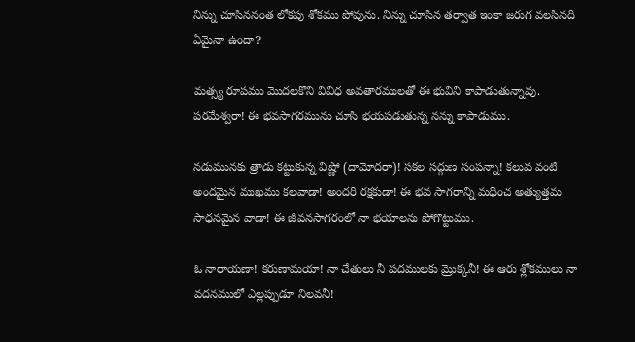నిన్ను చూసిననంత లోకపు శోకము పోవును. నిన్ను చూసిన తర్వాత ఇంకా జరుగ వలసినది ఏమైనా ఉందా?

మత్స్య రూపము మొదలకొని వివిధ అవతారములతో ఈ భువిని కాపాడుతున్నావు. పరమేశ్వరా! ఈ భవసాగరమును చూసి భయపడుతున్న నన్ను కాపాడుము.

నడుమునకు త్రాడు కట్టుకున్న విష్ణో (దామోదరా)! సకల సద్గుణ సంపన్నా! కలువ వంటి అందమైన ముఖము కలవాడా! అందరి రక్షకుడా! ఈ భవ సాగరాన్ని మధించ అత్యుత్తమ సాధనమైన వాడా! ఈ జీవనసాగరంలో నా భయాలను పోగొట్టుము.

ఓ నారాయణా! కరుణామయా! నా చేతులు నీ పదములకు మ్రొక్కనీ! ఈ ఆరు శ్లోకములు నా వదనములో ఎల్లప్పుడూ నిలవనీ!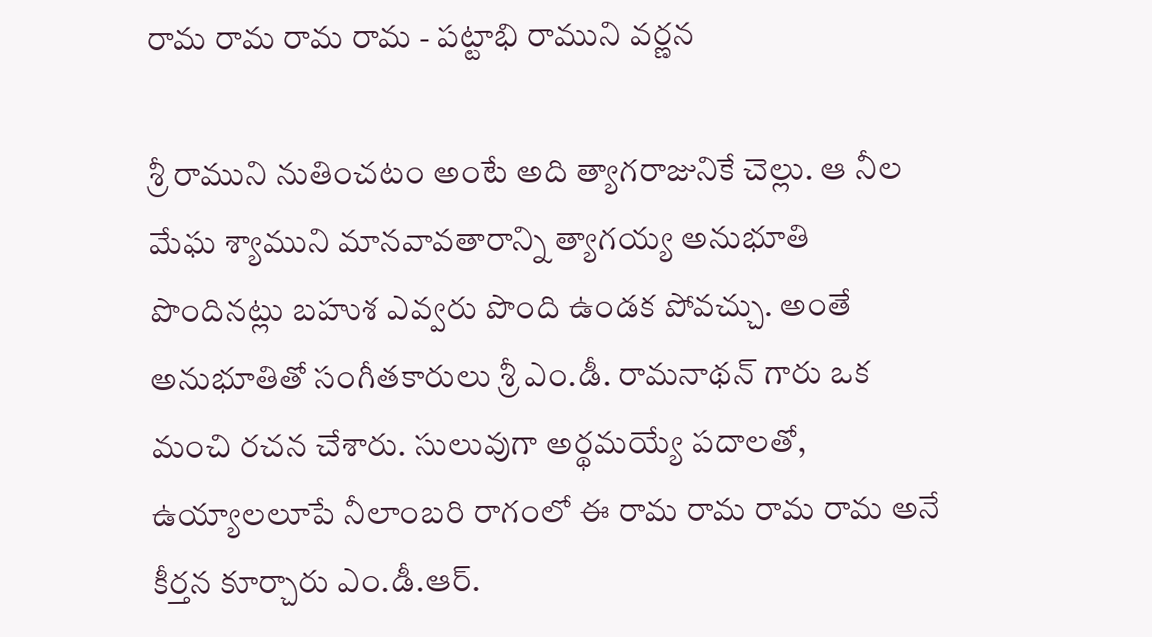రామ రామ రామ రామ - పట్టాభి రాముని వర్ణన

శ్రీ రాముని నుతించటం అంటే అది త్యాగరాజునికే చెల్లు. ఆ నీల మేఘ శ్యాముని మానవావతారాన్ని త్యాగయ్య అనుభూతి పొందినట్లు బహుశ ఎవ్వరు పొంది ఉండక పోవచ్చు. అంతే అనుభూతితో సంగీతకారులు శ్రీ ఎం.డీ. రామనాథన్ గారు ఒక మంచి రచన చేశారు. సులువుగా అర్థమయ్యే పదాలతో, ఉయ్యాలలూపే నీలాంబరి రాగంలో ఈ రామ రామ రామ రామ అనే కీర్తన కూర్చారు ఎం.డీ.ఆర్.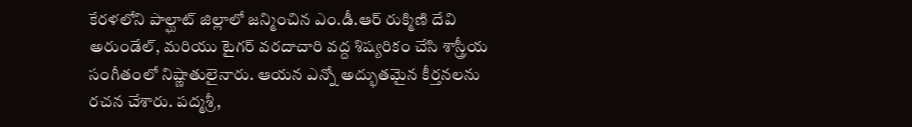కేరళలోని పాల్ఘాట్ జిల్లాలో జన్మించిన ఎం.డీ.ఆర్ రుక్మిణి దేవి అరుండేల్, మరియు టైగర్ వరదాచారి వద్ద శిష్యరికం చేసి శాస్త్రీయ సంగీతంలో నిష్ణాతులైనారు. ఆయన ఎన్నో అద్భుతమైన కీర్తనలను రచన చేశారు. పద్మశ్రీ,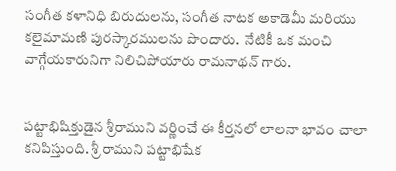సంగీత కళానిధి బిరుదులను, సంగీత నాటక అకాడెమీ మరియు కలైమామణి పురస్కారములను పొందారు.  నేటికీ ఒక మంచి వాగ్గేయకారునిగా నిలిచిపోయారు రామనాథన్ గారు.


పట్టాభిషిక్తుడైన శ్రీరాముని వర్ణించే ఈ కీర్తనలో లాలనా భావం చాలా కనిపిస్తుంది. శ్రీ రాముని పట్టాభిషేక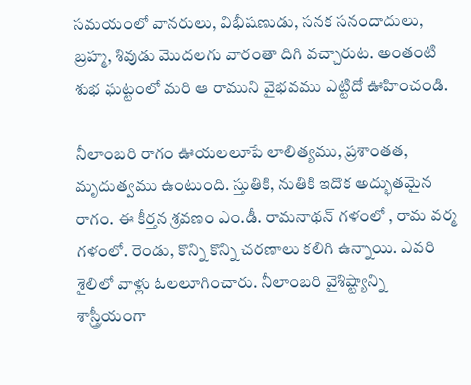సమయంలో వానరులు, విభీషణుడు, సనక సనందాదులు, బ్రహ్మ, శివుడు మొదలగు వారంతా దిగి వచ్చారుట. అంతంటి శుభ ఘట్టంలో మరి ఆ రాముని వైభవము ఎట్టిదో ఊహించండి.

నీలాంబరి రాగం ఊయలలూపే లాలిత్యము, ప్రశాంతత, మృదుత్వము ఉంటుంది. స్తుతికి, నుతికి ఇదొక అద్భుతమైన రాగం. ఈ కీర్తన శ్రవణం ఎం.డీ. రామనాథన్ గళంలో , రామ వర్మ గళంలో. రెండు, కొన్ని కొన్ని చరణాలు కలిగి ఉన్నాయి. ఎవరి శైలిలో వాళ్లు ఓలలూగించారు. నీలాంబరి వైశిష్ట్యాన్ని శాస్త్రీయంగా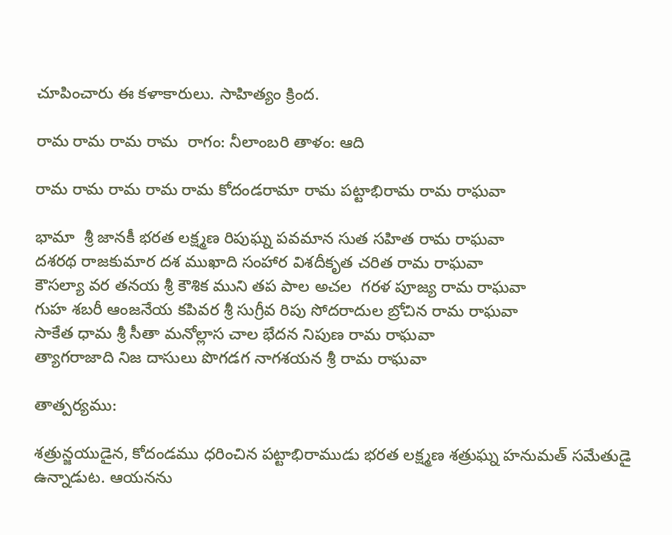చూపించారు ఈ కళాకారులు. సాహిత్యం క్రింద.

రామ రామ రామ రామ  రాగం: నీలాంబరి తాళం: ఆది

రామ రామ రామ రామ రామ కోదండరామా రామ పట్టాభిరామ రామ రాఘవా

భామా  శ్రీ జానకీ భరత లక్ష్మణ రిపుఘ్న పవమాన సుత సహిత రామ రాఘవా
దశరథ రాజకుమార దశ ముఖాది సంహార విశదీకృత చరిత రామ రాఘవా
కౌసల్యా వర తనయ శ్రీ కౌశిక ముని తప పాల అచల  గరళ పూజ్య రామ రాఘవా
గుహ శబరీ ఆంజనేయ కపివర శ్రీ సుగ్రీవ రిపు సోదరాదుల బ్రోచిన రామ రాఘవా
సాకేత ధామ శ్రీ సీతా మనోల్లాస చాల భేదన నిపుణ రామ రాఘవా
త్యాగరాజాది నిజ దాసులు పొగడగ నాగశయన శ్రీ రామ రాఘవా

తాత్పర్యము:

శత్రున్జయుడైన, కోదండము ధరించిన పట్టాభిరాముడు భరత లక్ష్మణ శత్రుఘ్న హనుమత్ సమేతుడై ఉన్నాడుట. ఆయనను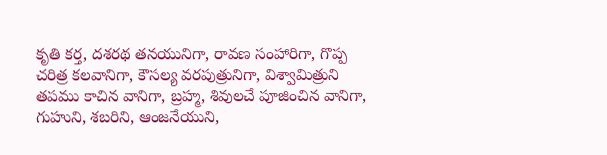కృతి కర్త, దశరథ తనయునిగా, రావణ సంహారిగా, గొప్ప చరిత్ర కలవానిగా, కౌసల్య వరపుత్రునిగా, విశ్వామిత్రుని తపము కాచిన వానిగా, బ్రహ్మ, శివులచే పూజించిన వానిగా, గుహుని, శబరిని, ఆంజనేయుని,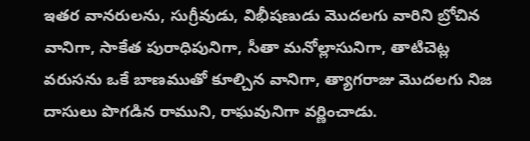ఇతర వానరులను, సుగ్రీవుడు, విభీషణుడు మొదలగు వారిని బ్రోచిన వానిగా, సాకేత పురాధిపునిగా, సీతా మనోల్లాసునిగా, తాటిచెట్ల వరుసను ఒకే బాణముతో కూల్చిన వానిగా, త్యాగరాజు మొదలగు నిజ దాసులు పొగడిన రాముని, రాఘవునిగా వర్ణించాడు.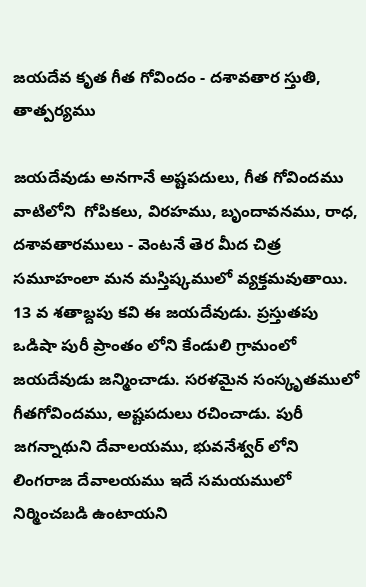జయదేవ కృత గీత గోవిందం - దశావతార స్తుతి, తాత్పర్యము

జయదేవుడు అనగానే అష్టపదులు, గీత గోవిందము వాటిలోని  గోపికలు, విరహము, బృందావనము, రాధ, దశావతారములు - వెంటనే తెర మీద చిత్ర సమూహంలా మన మస్తిష్కములో వ్యక్తమవుతాయి.  13 వ శతాబ్దపు కవి ఈ జయదేవుడు. ప్రస్తుతపు ఒడిషా పురీ ప్రాంతం లోని కేండులి గ్రామంలో జయదేవుడు జన్మించాడు. సరళమైన సంస్కృతములో గీతగోవిందము, అష్టపదులు రచించాడు. పురీ జగన్నాథుని దేవాలయము, భువనేశ్వర్ లోని లింగరాజ దేవాలయము ఇదే సమయములో నిర్మించబడి ఉంటాయని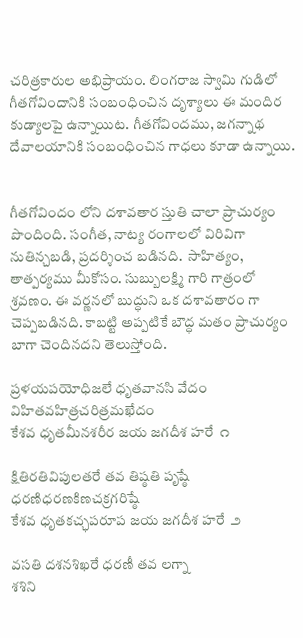చరిత్రకారుల అభిప్రాయం. లింగరాజ స్వామి గుడిలో గీతగోవిందానికి సంబంధించిన దృశ్యాలు ఈ మందిర కుడ్యాలపై ఉన్నాయిట. గీతగోవిందము, జగన్నాథ దేవాలయానికి సంబంధించిన గాధలు కూడా ఉన్నాయి.


గీతగోవిందం లోని దశావతార స్తుతి చాలా ప్రాచుర్యం పొందింది. సంగీత, నాట్య రంగాలలో విరివిగా నుతిన్చబడి, ప్రదర్శించ బడినది.  సాహిత్యం, తాత్పర్యము మీకోసం. సుబ్బులక్ష్మి గారి గాత్రంలో శ్రవణం. ఈ వర్ణనలో బుద్ధుని ఒక దశావతారం గా చెప్పబడినది. కాబట్టి అప్పటికే బౌద్ధ మతం ప్రాచుర్యం బాగా చెందినదని తెలుస్తోంది.

ప్రళయపయోధిజలే ధృతవానసి వేదం
విహితవహిత్రచరిత్రమఖేదం
కేశవ ధృతమీనశరీర జయ జగదీశ హరే  ౧

క్షితిరతివిపులతరే తవ తిష్ఠతి పృష్ఠే
ధరణిధరణకిణచక్రగరిష్ఠే
కేశవ ధృతకచ్ఛపరూప జయ జగదీశ హరే  ౨

వసతి దశనశిఖరే ధరణీ తవ లగ్నా
శశిని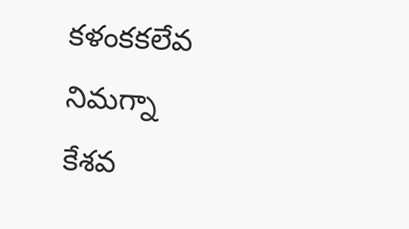కళంకకలేవ నిమగ్నా
కేశవ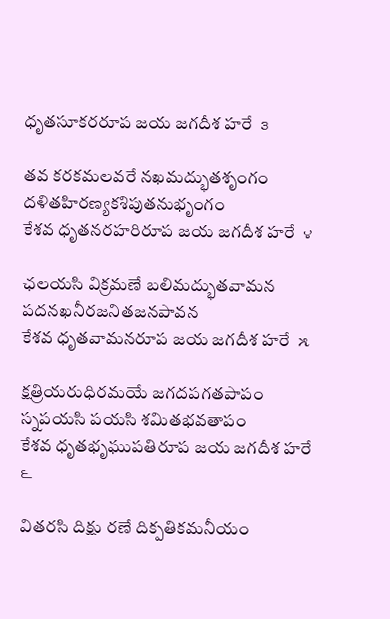ధృతసూకరరూప జయ జగదీశ హరే  ౩

తవ కరకమలవరే నఖమద్భుతశృంగం
దళితహిరణ్యకశిపుతనుభృంగం
కేశవ ధృతనరహరిరూప జయ జగదీశ హరే  ౪

ఛలయసి విక్రమణే బలిమద్భుతవామన
పదనఖనీరజనితజనపావన
కేశవ ధృతవామనరూప జయ జగదీశ హరే  ౫

క్షత్రియరుధిరమయే జగదపగతపాపం
స్నపయసి పయసి శమితభవతాపం
కేశవ ధృతభృఘుపతిరూప జయ జగదీశ హరే  ౬

వితరసి దిక్షు రణే దిక్పతికమనీయం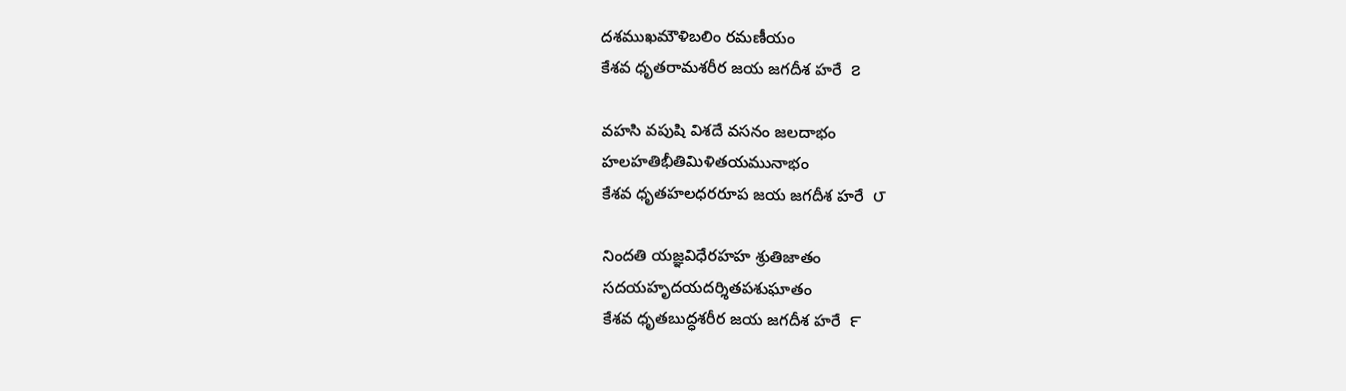దశముఖమౌళిబలిం రమణీయం
కేశవ ధృతరామశరీర జయ జగదీశ హరే  ౭

వహసి వపుషి విశదే వసనం జలదాభం
హలహతిభీతిమిళితయమునాభం
కేశవ ధృతహలధరరూప జయ జగదీశ హరే  ౮

నిందతి యజ్ఞవిధేరహహ శ్రుతిజాతం
సదయహృదయదర్శితపశుఘాతం
కేశవ ధృతబుద్ధశరీర జయ జగదీశ హరే  ౯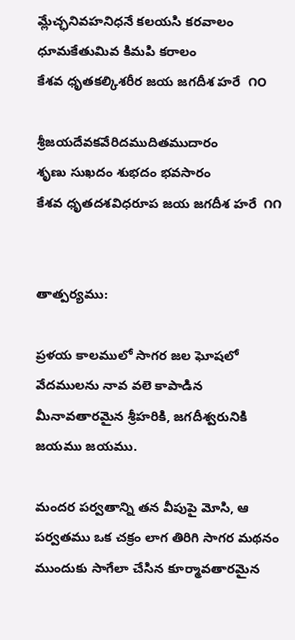మ్లేచ్ఛనివహనిధనే కలయసి కరవాలం
ధూమకేతుమివ కిమపి కరాలం
కేశవ ధృతకల్కిశరీర జయ జగదీశ హరే  ౧౦

శ్రీజయదేవకవేరిదముదితముదారం
శృణు సుఖదం శుభదం భవసారం
కేశవ ధృతదశవిధరూప జయ జగదీశ హరే  ౧౧


తాత్పర్యము:

ప్రళయ కాలములో సాగర జల ఘోషలో వేదములను నావ వలె కాపాడిన మీనావతారమైన శ్రీహరికి, జగదీశ్వరునికి జయము జయము.

మందర పర్వతాన్ని తన వీపుపై మోసి, ఆ పర్వతము ఒక చక్రం లాగ తిరిగి సాగర మథనం ముందుకు సాగేలా చేసిన కూర్మావతారమైన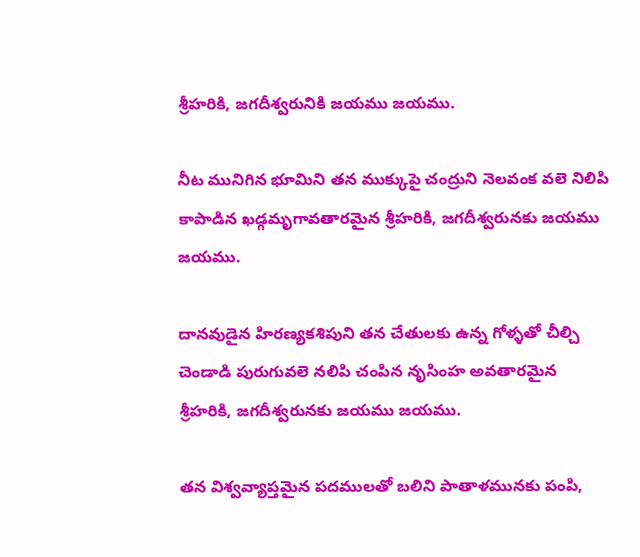శ్రీహరికి, జగదీశ్వరునికి జయము జయము.

నీట మునిగిన భూమిని తన ముక్కుపై చంద్రుని నెలవంక వలె నిలిపి కాపాడిన ఖడ్గమృగావతారమైన శ్రీహరికి, జగదీశ్వరునకు జయము జయము.

దానవుడైన హిరణ్యకశిపుని తన చేతులకు ఉన్న గోళ్ళతో చీల్చి చెండాడి పురుగువలె నలిపి చంపిన నృసింహ అవతారమైన శ్రీహరికి, జగదీశ్వరునకు జయము జయము.

తన విశ్వవ్యాప్తమైన పదములతో బలిని పాతాళమునకు పంపి,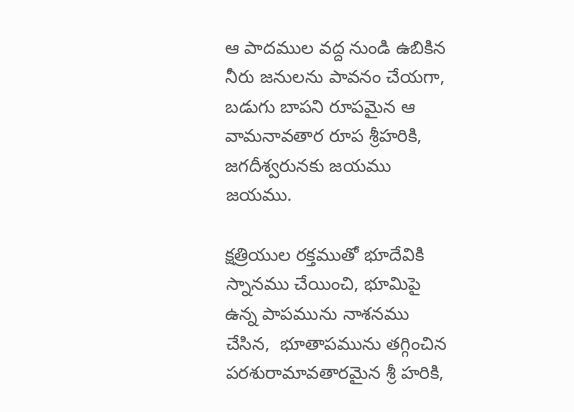ఆ పాదముల వద్ద నుండి ఉబికిన నీరు జనులను పావనం చేయగా, బడుగు బాపని రూపమైన ఆ వామనావతార రూప శ్రీహరికి, జగదీశ్వరునకు జయము జయము.

క్షత్రియుల రక్తముతో భూదేవికి స్నానము చేయించి, భూమిపై ఉన్న పాపమును నాశనము చేసిన,  భూతాపమును తగ్గించిన పరశురామావతారమైన శ్రీ హరికి,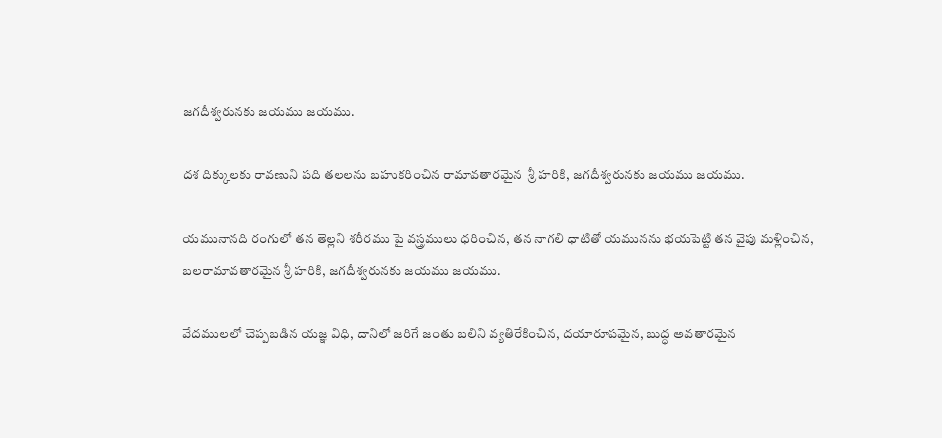జగదీశ్వరునకు జయము జయము.

దశ దిక్కులకు రావణుని పది తలలను బహుకరించిన రామావతారమైన  శ్రీ హరికి, జగదీశ్వరునకు జయము జయము.

యమునానది రంగులో తన తెల్లని శరీరము పై వస్త్రములు ధరించిన, తన నాగలి ధాటితో యమునను భయపెట్టి తన వైపు మళ్లించిన, బలరామావతారమైన శ్రీ హరికి, జగదీశ్వరునకు జయము జయము.

వేదములలో చెప్పబడిన యజ్ఞ విధి, దానిలో జరిగే జంతు బలిని వ్యతిరేకించిన, దయారూపమైన, బుద్ధ అవతారమైన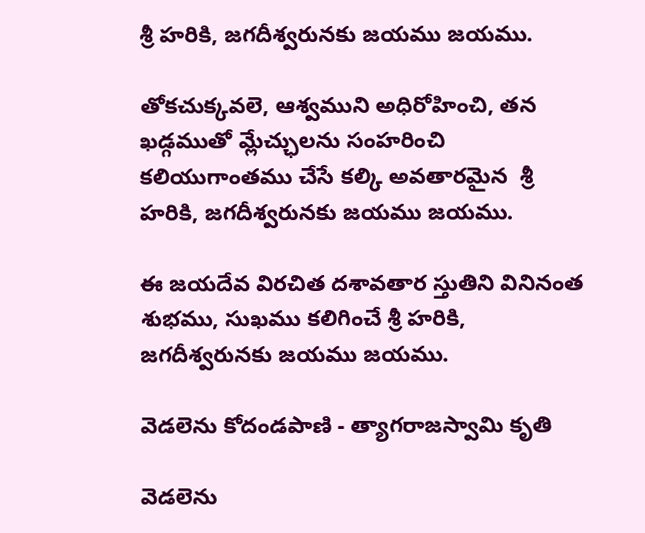శ్రీ హరికి, జగదీశ్వరునకు జయము జయము.

తోకచుక్కవలె, ఆశ్వముని అధిరోహించి, తన ఖడ్గముతో మ్లేచ్ఛులను సంహరించి కలియుగాంతము చేసే కల్కి అవతారమైన  శ్రీ హరికి, జగదీశ్వరునకు జయము జయము.

ఈ జయదేవ విరచిత దశావతార స్తుతిని వినినంత శుభము, సుఖము కలిగించే శ్రీ హరికి, జగదీశ్వరునకు జయము జయము.

వెడలెను కోదండపాణి - త్యాగరాజస్వామి కృతి

వెడలెను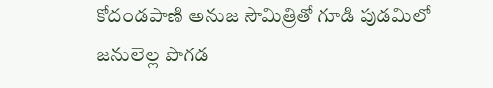కోదండపాణి అనుజ సౌమిత్రితో గూడి పుడమిలో జనులెల్ల పొగడ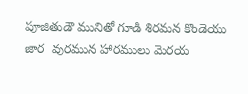పూజితుడౌ మునితో గూడి శిరమన కొండెయు జార  వురమున హారములు మెరయ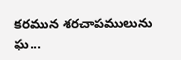కరమున శరచాపములును ఘ...